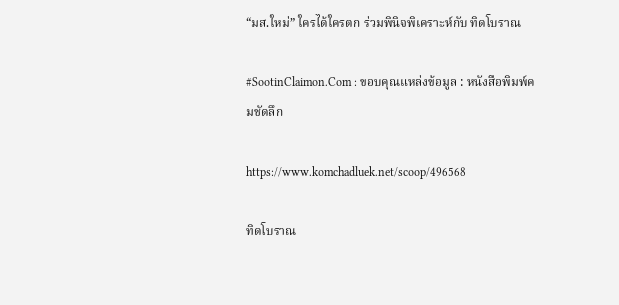“มส.ใหม่” ใครได้ใครตก ร่วมพินิจพิเคราะห์กับ ทิดโบราณ

#SootinClaimon.Com : ขอบคุณแหล่งข้อมูล : หนังสือพิมพ์คมชัดลึก

https://www.komchadluek.net/scoop/496568

ทิดโบราณ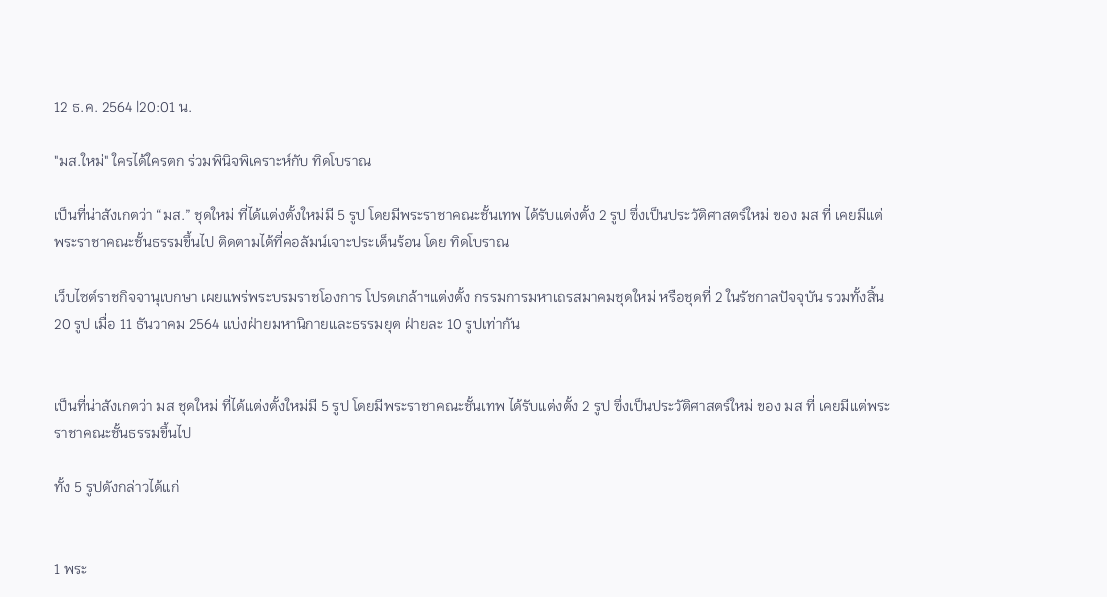12 ธ.ค. 2564 |20:01 น.

"มส.ใหม่" ใครได้ใครตก ร่วมพินิจพิเคราะห์กับ ทิดโบราณ

เป็นที่น่าสังเกตว่า “มส.” ชุดใหม่ ที่ได้แต่งตั้งใหม่มี 5 รูป โดยมีพระราชาคณะชั้นเทพ ได้รับแต่งตั้ง 2 รูป ฃึ่งเป็นประวัติศาสตร์ใหม่ ของ มส ที่ เคยมีแต่พระราชาคณะชั้นธรรมขึ้นไป ติดตามได้ที่คอลัมน์เจาะประเด็นร้อน โดย ทิดโบราณ

เว็บไซต์ราชกิจจานุเบกษา เผยแพร่พระบรมราชโองการ โปรดเกล้าฯแต่งตั้ง กรรมการมหาเถรสมาคมชุดใหม่ หรือชุดที่ 2 ในรัชกาลปัจจุบัน รวมทั้งสิ้น 20 รูป เมื่อ 11 ธันวาคม 2564 แบ่งฝ่ายมหานิกายและธรรมยุต ฝ่ายละ 10 รูปเท่ากัน


เป็นที่น่าสังเกตว่า มส ชุดใหม่ ที่ได้แต่งตั้งใหม่มี 5 รูป โดยมีพระราชาคณะชั้นเทพ ได้รับแต่งตั้ง 2 รูป ฃึ่งเป็นประวัติศาสตร์ใหม่ ของ มส ที่ เคยมีแต่พระราชาคณะชั้นธรรมขึ้นไป

ทั้ง 5 รูปดังกล่าวได้แก่


1 พระ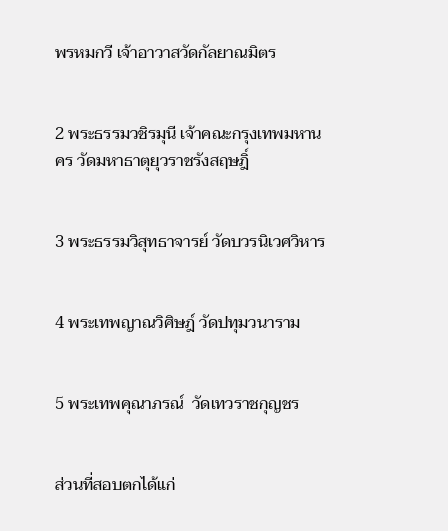พรหมกวี เจ้าอาวาสวัดกัลยาณมิตร


2 พระธรรมวชิรมุนี เจ้าคณะกรุงเทพมหานคร วัดมหาธาตุยุวราชรังสฤษฎิ์


3 พระธรรมวิสุทธาจารย์ วัดบวรนิเวศวิหาร


4 พระเทพญาณวิศิษฎ์ วัดปทุมวนาราม


5 พระเทพคุณาภรณ์  วัดเทวราชกุญชร


ส่วนที่สอบตกได้แก่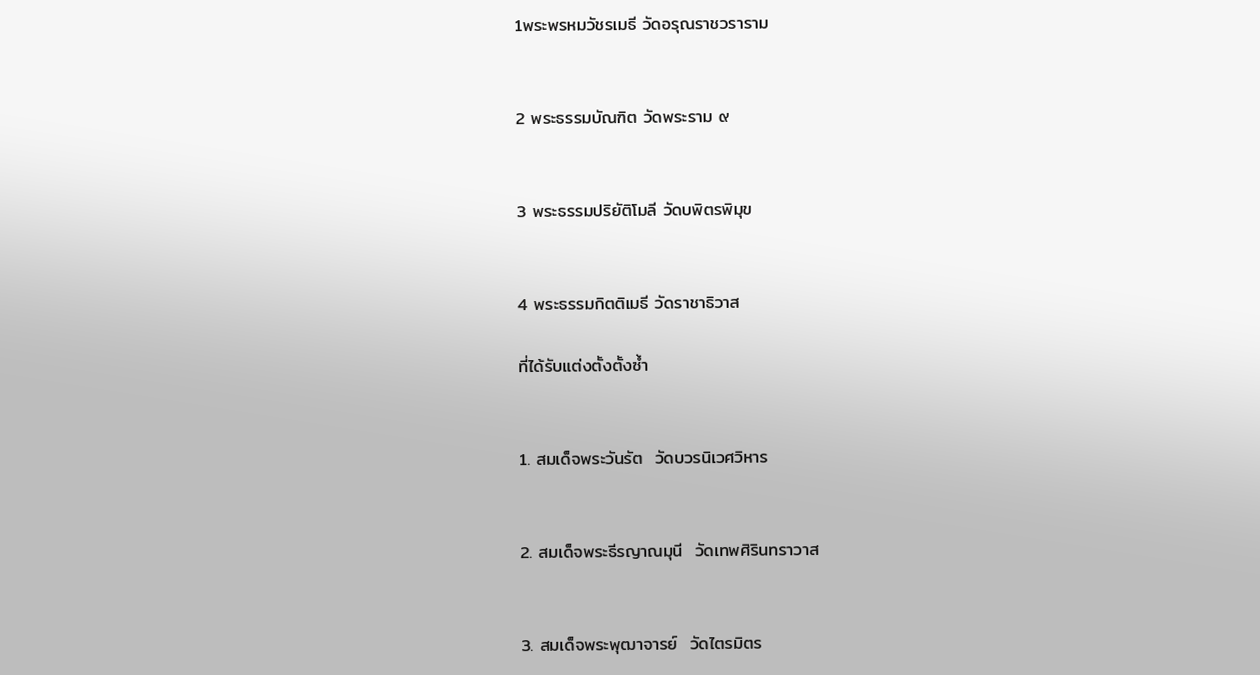1พระพรหมวัชรเมธี วัดอรุณราชวราราม


2 พระธรรมบัณฑิต วัดพระราม ๙


3 พระธรรมปริยัติโมลี วัดบพิตรพิมุข


4 พระธรรมกิตติเมธี วัดราชาธิวาส

ที่ได้รับแต่งตั้งตั้งซ้ำ


1. สมเด็จพระวันรัต  วัดบวรนิเวศวิหาร


2. สมเด็จพระธีรญาณมุนี  วัดเทพศิรินทราวาส


3. สมเด็จพระพุฒาจารย์  วัดไตรมิตร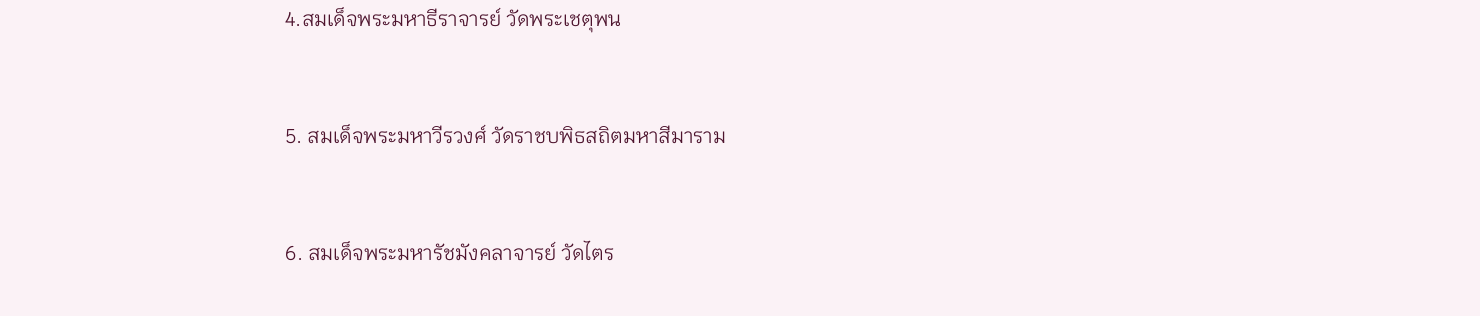4.สมเด็จพระมหาธีราจารย์ วัดพระเชตุพน


5. สมเด็จพระมหาวีรวงศ์ วัดราชบพิธสถิตมหาสีมาราม


6. สมเด็จพระมหารัชมังคลาจารย์ วัดไตร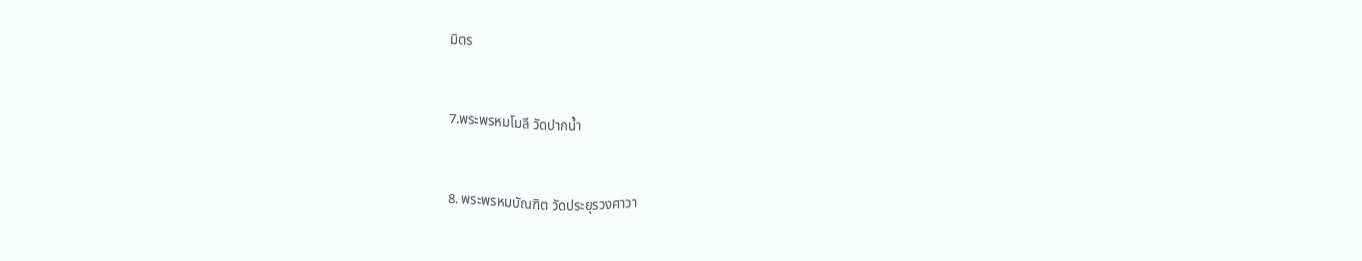มิตร


7.พระพรหมโมลี วัดปากน้ำ


8. พระพรหมบัณฑิต วัดประยุรวงศาวา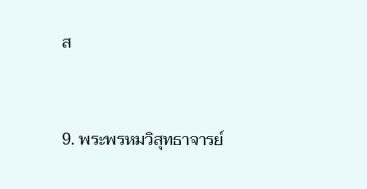ส


9. พระพรหมวิสุทธาจารย์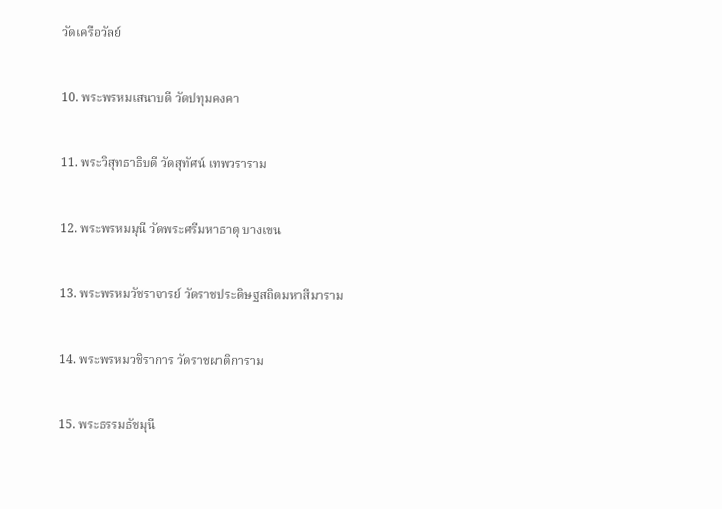วัดเครือวัลย์


10. พระพรหมเสนาบดี วัดปทุมคงคา


11. พระวิสุทธาธิบดี วัดสุทัศน์ เทพวราราม


12. พระพรหมมุนี วัดพระศรีมหาธาตุ บางเขน


13. พระพรหมวัชราจารย์ วัดราชประดิษฐสถิตมหาสีมาราม


14. พระพรหมวชิราการ วัดราชผาติการาม


15. พระธรรมธัชมุนี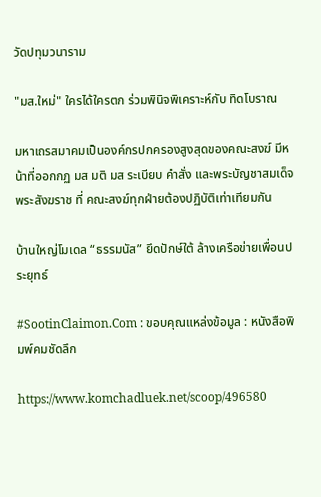วัดปทุมวนาราม

"มส.ใหม่" ใครได้ใครตก ร่วมพินิจพิเคราะห์กับ ทิดโบราณ

มหาเถรสมาคมเป็นองค์กรปกครองสูงสุดของคณะสงฆ์ มีหน้าที่ออกกฏ มส มติ มส ระเบียบ คำสั่ง และพระบัญชาสมเด็จพระสังฆราช ที่ คณะสงฆ์ทุกฝ่ายต้องปฏิบัติเท่าเทียมกัน

บ้านใหญ่โมเดล “ธรรมนัส” ยึดปักษ์ใต้ ล้างเครือข่ายเพื่อนประยุทธ์

#SootinClaimon.Com : ขอบคุณแหล่งข้อมูล : หนังสือพิมพ์คมชัดลึก

https://www.komchadluek.net/scoop/496580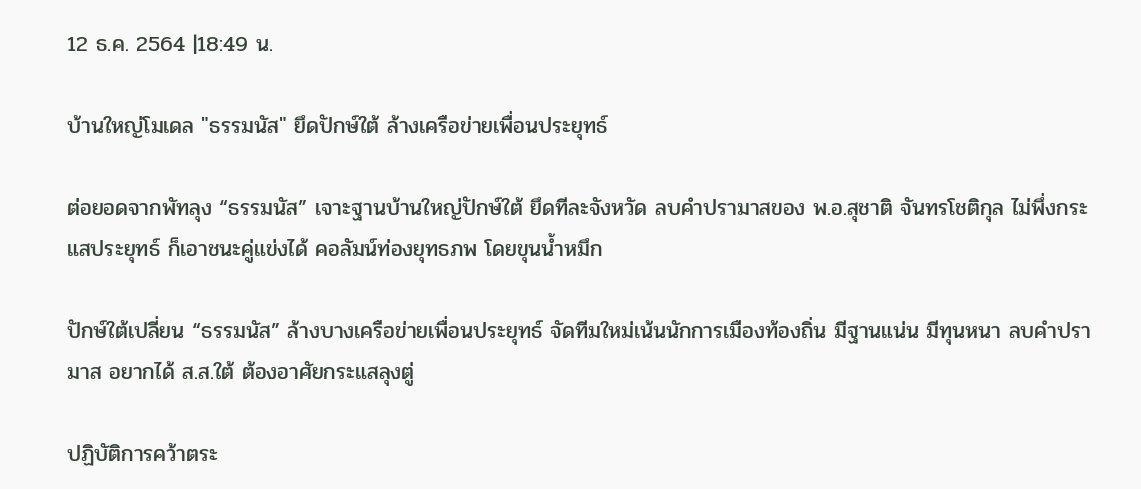12 ธ.ค. 2564 |18:49 น.

บ้านใหญ่โมเดล "ธรรมนัส" ยึดปักษ์ใต้ ล้างเครือข่ายเพื่อนประยุทธ์

ต่อยอดจากพัทลุง “ธรรมนัส” เจาะฐานบ้านใหญ่ปักษ์ใต้ ยึดทีละจังหวัด ลบคำปรามาสของ พ.อ.สุชาติ จันทรโชติกุล ไม่พึ่งกระแสประยุทธ์ ก็เอาชนะคู่แข่งได้ คอลัมน์ท่องยุทธภพ โดยขุนน้ำหมึก

ปักษ์ใต้เปลี่ยน “ธรรมนัส” ล้างบางเครือข่ายเพื่อนประยุทธ์ จัดทีมใหม่เน้นนักการเมืองท้องถิ่น มีฐานแน่น มีทุนหนา ลบคำปรามาส อยากได้ ส.ส.ใต้ ต้องอาศัยกระแสลุงตู่

ปฏิบัติการคว้าตระ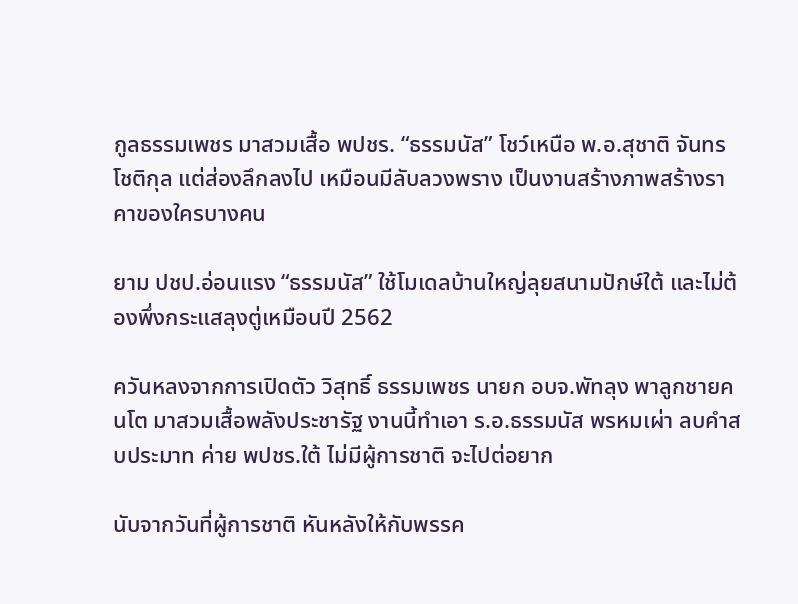กูลธรรมเพชร มาสวมเสื้อ พปชร. “ธรรมนัส” โชว์เหนือ พ.อ.สุชาติ จันทรโชติกุล แต่ส่องลึกลงไป เหมือนมีลับลวงพราง เป็นงานสร้างภาพสร้างราคาของใครบางคน

ยาม ปชป.อ่อนแรง “ธรรมนัส” ใช้โมเดลบ้านใหญ่ลุยสนามปักษ์ใต้ และไม่ต้องพึ่งกระแสลุงตู่เหมือนปี 2562

ควันหลงจากการเปิดตัว วิสุทธิ์ ธรรมเพชร นายก อบจ.พัทลุง พาลูกชายคนโต มาสวมเสื้อพลังประชารัฐ งานนี้ทำเอา ร.อ.ธรรมนัส พรหมเผ่า ลบคำสบประมาท ค่าย พปชร.ใต้ ไม่มีผู้การชาติ จะไปต่อยาก

นับจากวันที่ผู้การชาติ หันหลังให้กับพรรค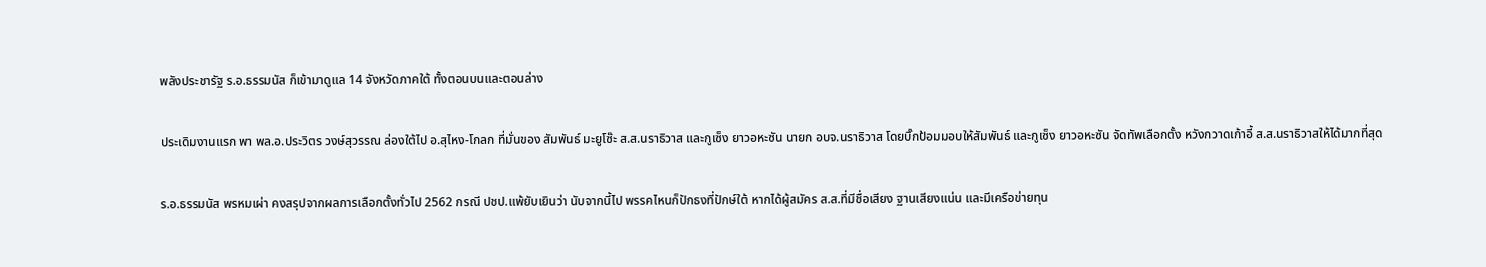พลังประชารัฐ ร.อ.ธรรมนัส ก็เข้ามาดูแล 14 จังหวัดภาคใต้ ทั้งตอนบนและตอนล่าง

ประเดิมงานแรก พา พล.อ.ประวิตร วงษ์สุวรรณ ล่องใต้ไป อ.สุไหง-โกลก ที่มั่นของ สัมพันธ์ มะยูโซ๊ะ ส.ส.นราธิวาส และกูเซ็ง ยาวอหะซัน นายก อบจ.นราธิวาส โดยบิ๊กป้อมมอบให้สัมพันธ์ และกูเซ็ง ยาวอหะซัน จัดทัพเลือกตั้ง หวังกวาดเก้าอี้ ส.ส.นราธิวาสให้ได้มากที่สุด

ร.อ.ธรรมนัส พรหมเผ่า คงสรุปจากผลการเลือกตั้งทั่วไป 2562 กรณี ปชป.แพ้ยับเยินว่า นับจากนี้ไป พรรคไหนก็ปักธงที่ปักษ์ใต้ หากได้ผู้สมัคร ส.ส.ที่มีชื่อเสียง ฐานเสียงแน่น และมีเครือข่ายทุน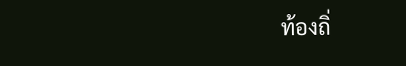ท้องถิ่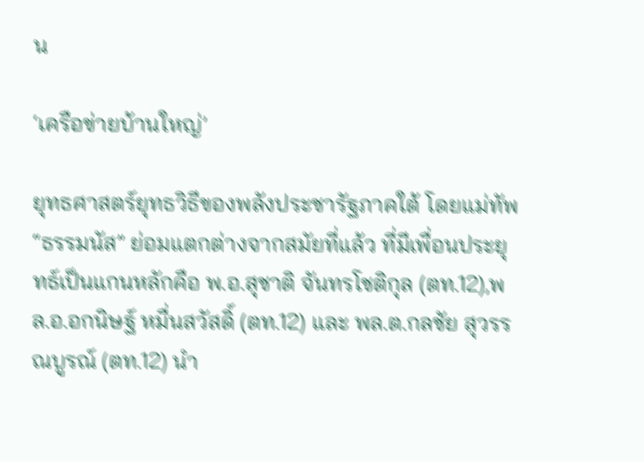น

‘เครือข่ายบ้านใหญ่’

ยุทธศาสตร์ยุทธวิธีของพลังประชารัฐภาคใต้ โดยแม่ทัพ “ธรรมนัส” ย่อมแตกต่างจากสมัยที่แล้ว ที่มีเพื่อนประยุทธ์เป็นแกนหลักคือ พ.อ.สุชาติ จันทรโชติกุล (ตท.12),พล.อ.อกนิษฐ์ หมื่นสวัสดิ์ (ตท.12) และ พล.ต.กลชัย สุวรรณบูรณ์ (ตท.12) นำ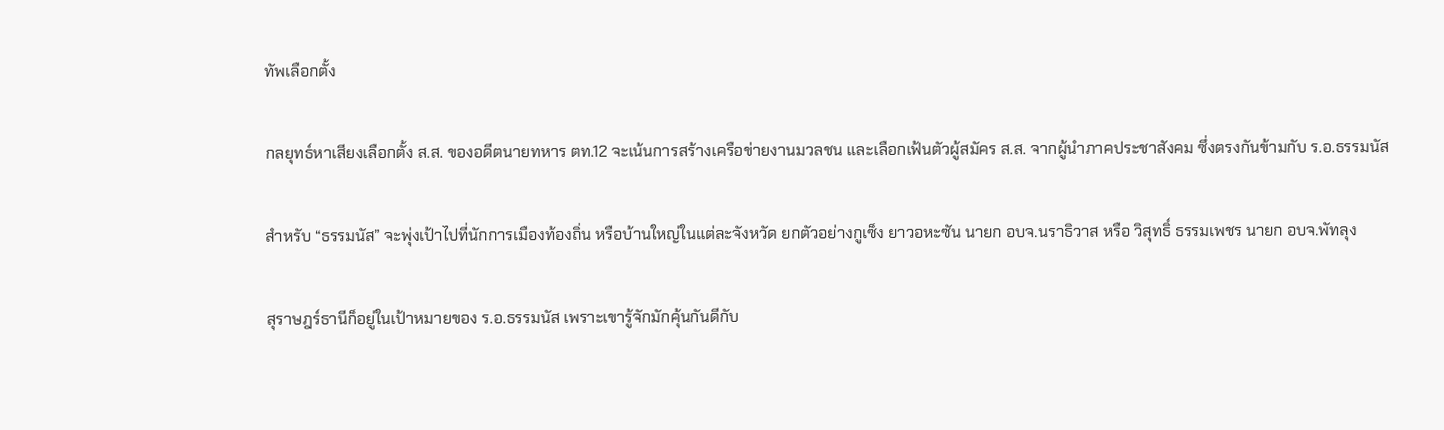ทัพเลือกตั้ง

กลยุทธ์หาเสียงเลือกตั้ง ส.ส. ของอดีตนายทหาร ตท.12 จะเน้นการสร้างเครือข่ายงานมวลชน และเลือกเฟ้นตัวผู้สมัคร ส.ส. จากผู้นำภาคประชาสังคม ซึ่งตรงกันข้ามกับ ร.อ.ธรรมนัส

สำหรับ “ธรรมนัส” จะพุ่งเป้าไปที่นักการเมืองท้องถิ่น หรือบ้านใหญ่ในแต่ละจังหวัด ยกตัวอย่างกูเซ็ง ยาวอหะซัน นายก อบจ.นราธิวาส หรือ วิสุทธิ์ ธรรมเพชร นายก อบจ.พัทลุง

สุราษฎร์ธานีก็อยู่ในเป้าหมายของ ร.อ.ธรรมนัส เพราะเขารู้จักมักคุ้นกันดีกับ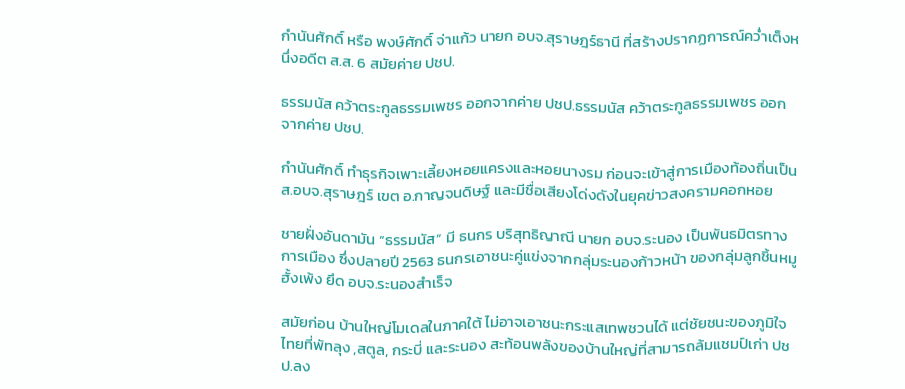กำนันศักดิ์ หรือ พงษ์ศักดิ์ จ่าแก้ว นายก อบจ.สุราษฎร์ธานี ที่สร้างปรากฏการณ์คว่ำเต็งหนึ่งอดีต ส.ส. 6 สมัยค่าย ปชป.

ธรรมนัส คว้าตระกูลธรรมเพชร ออกจากค่าย ปชป.ธรรมนัส คว้าตระกูลธรรมเพชร ออกจากค่าย ปชป.

กำนันศักดิ์ ทำธุรกิจเพาะเลี้ยงหอยแครงและหอยนางรม ก่อนจะเข้าสู่การเมืองท้องถิ่นเป็น ส.อบจ.สุราษฎร์ เขต อ.กาญจนดิษฐ์ และมีชื่อเสียงโด่งดังในยุคข่าวสงครามคอกหอย

ชายฝั่งอันดามัน “ธรรมนัส” มี ธนกร บริสุทธิญาณี นายก อบจ.ระนอง เป็นพันธมิตรทางการเมือง ซึ่งปลายปี 2563 ธนกรเอาชนะคู่แข่งจากกลุ่มระนองก้าวหน้า ของกลุ่มลูกชิ้นหมูฮั้งเพ้ง ยึด อบจ.ระนองสำเร็จ

สมัยก่อน บ้านใหญ่โมเดลในภาคใต้ ไม่อาจเอาชนะกระแสเทพชวนได้ แต่ชัยชนะของภูมิใจไทยที่พัทลุง ,สตูล, กระบี่ และระนอง สะท้อนพลังของบ้านใหญ่ที่สามารถล้มแชมป์เก่า ปชป.ลง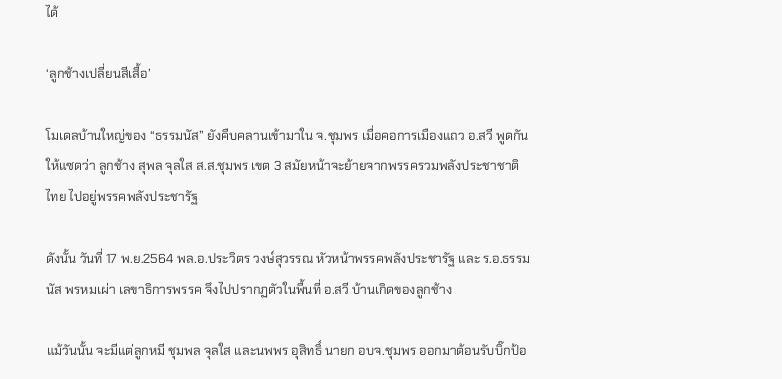ได้

‘ลูกช้างเปลี่ยนสีเสื้อ’

โมเดลบ้านใหญ่ของ “ธรรมนัส” ยังคืบคลานเข้ามาใน จ.ชุมพร เมื่อคอการเมืองแถว อ.สวี พูดกันให้แซดว่า ลูกช้าง สุพล จุลใส ส.ส.ชุมพร เขต 3 สมัยหน้าจะย้ายจากพรรครวมพลังประชาชาติไทย ไปอยู่พรรคพลังประชารัฐ

ดังนั้น วันที่ 17 พ.ย.2564 พล.อ.ประวิตร วงษ์สุวรรณ หัวหน้าพรรคพลังประชารัฐ และ ร.อ.ธรรมนัส พรหมเผ่า เลขาธิการพรรค จึงไปปรากฏตัวในพื้นที่ อ.สวี บ้านเกิดของลูกช้าง

แม้วันนั้น จะมีแต่ลูกหมี ชุมพล จุลใส และนพพร อุสิทธิ์ นายก อบจ.ชุมพร ออกมาต้อนรับบิ๊กป้อ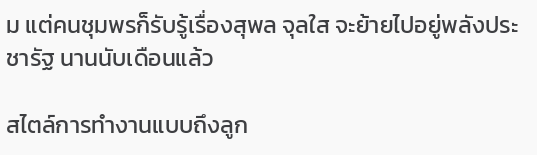ม แต่คนชุมพรก็รับรู้เรื่องสุพล จุลใส จะย้ายไปอยู่พลังประชารัฐ นานนับเดือนแล้ว

สไตล์การทำงานแบบถึงลูก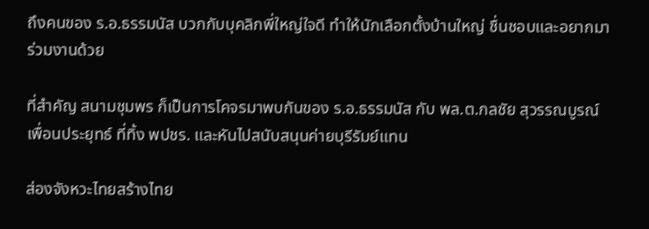ถึงคนของ ร.อ.ธรรมนัส บวกกับบุคลิกพี่ใหญ่ใจดี ทำให้นักเลือกตั้งบ้านใหญ่ ชื่นชอบและอยากมาร่วมงานด้วย

ที่สำคัญ สนามชุมพร ก็เป็นการโคจรมาพบกันของ ร.อ.ธรรมนัส กับ พล.ต.กลชัย สุวรรณบูรณ์ เพื่อนประยุทธ์ ที่ทิ้ง พปชร. และหันไปสนับสนุนค่ายบุรีรัมย์แทน

ส่องจังหวะไทยสร้างไทย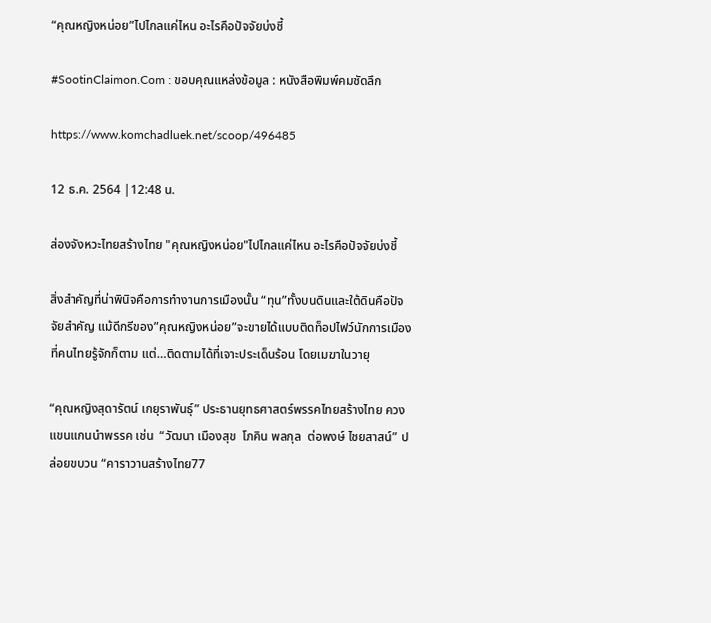“คุณหญิงหน่อย”ไปไกลแค่ไหน อะไรคือปัจจัยบ่งชี้

#SootinClaimon.Com : ขอบคุณแหล่งข้อมูล : หนังสือพิมพ์คมชัดลึก

https://www.komchadluek.net/scoop/496485

12 ธ.ค. 2564 |12:48 น.

ส่องจังหวะไทยสร้างไทย "คุณหญิงหน่อย"ไปไกลแค่ไหน อะไรคือปัจจัยบ่งชี้

สิ่งสำคัญที่น่าพินิจคือการทำงานการเมืองนั้น “ทุน”ทั้งบนดินและใต้ดินคือปัจจัยสำคัญ แม้ดีกรีของ”คุณหญิงหน่อย”จะขายได้แบบติดท็อปไฟว์นักการเมืองที่คนไทยรู้จักก็ตาม แต่…ติดตามได้ที่เจาะประเด็นร้อน โดยเมฆาในวายุ

“คุณหญิงสุดารัตน์ เกยุราพันธุ์” ประธานยุทธศาสตร์พรรคไทยสร้างไทย ควงแขนแกนนำพรรค เช่น  “วัฒนา เมืองสุข  โภคิน พลกุล  ต่อพงษ์ ไชยสาสน์” ปล่อยขบวน “คาราวานสร้างไทย77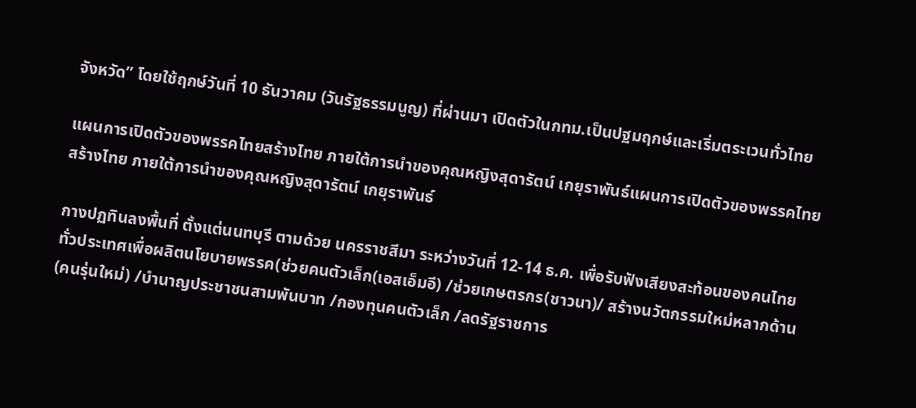จังหวัด” โดยใช้ฤกษ์วันที่ 10 ธันวาคม (วันรัฐธรรมนูญ) ที่ผ่านมา เปิดตัวในกทม.เป็นปฐมฤกษ์และเริ่มตระเวนทั่วไทย

แผนการเปิดตัวของพรรคไทยสร้างไทย ภายใต้การนำของคุณหญิงสุดารัตน์ เกยุราพันธ์แผนการเปิดตัวของพรรคไทยสร้างไทย ภายใต้การนำของคุณหญิงสุดารัตน์ เกยุราพันธ์

กางปฏทินลงพื้นที่ ตั้งแต่นนทบุรี ตามด้วย นครราชสีมา ระหว่างวันที่ 12-14 ธ.ค. เพื่อรับฟังเสียงสะท้อนของคนไทยทั่วประเทศเพื่อผลิตนโยบายพรรค(ช่วยคนตัวเล็ก(เอสเอ็มอี) /ช่วยเกษตรกร(ชาวนา)/ สร้างนวัตกรรมใหม่หลากด้าน(คนรุ่นใหม่) /บำนาญประชาชนสามพันบาท /กองทุนคนตัวเล็ก /ลดรัฐราชการ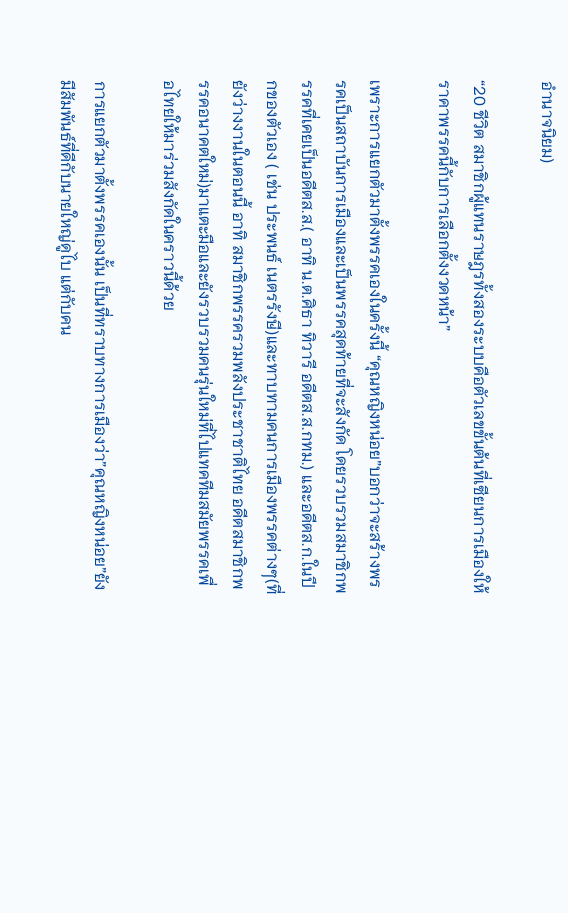อำนาจนิยม)

“20 ชีวิต สมาชิกผู้แทนราษฎรทั้งสองระบบคือตัวเลขขั้นต้นที่เซียนการเมืองให้ราคาพรรคนี้กับการเลือกตั้งงวดหน้า”

เพราะการแยกตัวมาตั้งพรรคเองในครั้งนี้ “คุณหญิงหน่อย”บอกว่าจะสร้างพรรคเป็นสถาบันการเมืองและเป็นพรรคสุดท้ายที่จะสังกัด โดยรวบรวมสมาชิกพรรคที่เคยเป็นอดีตส.ส.( อาทิ น.ต.ศิธา ทิวารี อดีตส.ส.กทม.) และอดีตส.ก.ในปีกของตัวเอง ( เช่น ประพนธ์ เนตรรังษี)และทาบทามคนการเมืองพรรคต่างๆ(ที่ยังว่างงานในตอนนี้ อาทิ สมาชิกพรรครวมพลังประชาชาติไทย อดีตสมาชิกพรรคอนาคตใหม่)มาแตะมือและยังรวบรวมคนรุ่นใหม่ที่ไปแทคทีมสมัยพรรคเพื่อไทยให้มาร่วมสังกัดในคราวนี้ด้วย

การแยกตัวมาตั้งพรรคเองนั้น เป็นที่ทราบทางการเมืองว่า”คุณหญิงหน่อย”ยังมีสัมพันธ์ที่ดีกับนายใหญ่ดูไบ แต่กับคน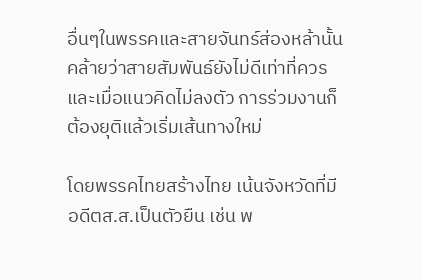อื่นๆในพรรคและสายจันทร์ส่องหล้านั้นคล้ายว่าสายสัมพันธ์ยังไม่ดีเท่าที่ควรและเมื่อแนวคิดไม่ลงตัว การร่วมงานก็ต้องยุติแล้วเริ่มเส้นทางใหม่

โดยพรรคไทยสร้างไทย เน้นจังหวัดที่มีอดีตส.ส.เป็นตัวยืน เช่น พ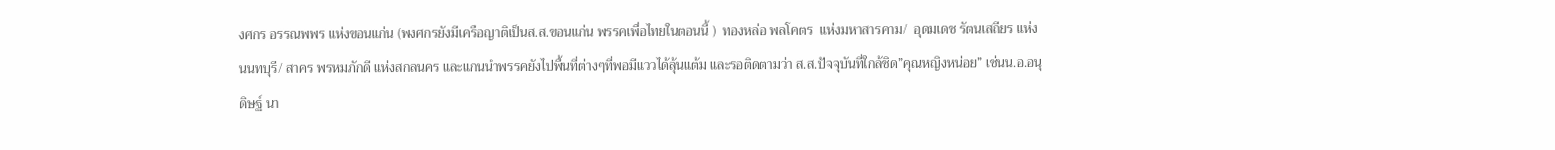งศกร อรรณพพร แห่งขอนแก่น (พงศกรยังมีเครือญาติเป็นส.ส.ขอนแก่น พรรคเพื่อไทยในตอนนี้ )  ทองหล่อ พลโคตร  แห่งมหาสารคาม/  อุดมเดช รัตนเสถียร แห่งนนทบุรี/ สาคร พรหมภักดี แห่งสกลนคร และแกนนำพรรคยังไปพื้นที่ต่างๆที่พอมีแววได้ลุ้นแต้ม และรอติดตามว่า ส.ส.ปัจจุบันที่ใกล้ชิด”คุณหญิงหน่อย” เช่นน.อ.อนุดิษฐ์ นา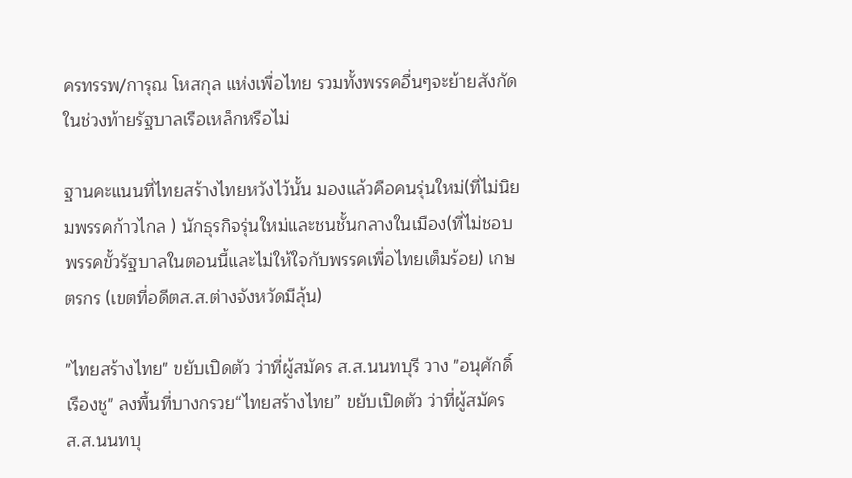ครทรรพ/การุณ โหสกุล แห่งเพื่อไทย รวมทั้งพรรคอื่นๆจะย้ายสังกัดในช่วงท้ายรัฐบาลเรือเหล็กหรือไม่

ฐานคะแนนที่ไทยสร้างไทยหวังไว้นั้น มองแล้วคือคนรุ่นใหม่(ที่ไม่นิยมพรรคก้าวไกล ) นักธุรกิจรุ่นใหม่และชนชั้นกลางในเมือง(ที่ไม่ชอบพรรคขั้วรัฐบาลในตอนนี้และไม่ให้ใจกับพรรคเพื่อไทยเต็มร้อย) เกษตรกร (เขตที่อดีตส.ส.ต่างจังหวัดมีลุ้น)

"ไทยสร้างไทย" ขยับเปิดตัว ว่าที่ผู้สมัคร ส.ส.นนทบุรี วาง "อนุศักดิ์ เรืองชู" ลงพื้นที่บางกรวย“ไทยสร้างไทย” ขยับเปิดตัว ว่าที่ผู้สมัคร ส.ส.นนทบุ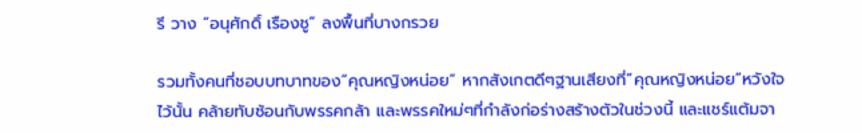รี วาง “อนุศักดิ์ เรืองชู” ลงพื้นที่บางกรวย

รวมทั้งคนที่ชอบบทบาทของ”คุณหญิงหน่อย” หากสังเกตดีๆฐานเสียงที่”คุณหญิงหน่อย”หวังใจไว้นั้น คล้ายทับซ้อนกับพรรคกล้า และพรรคใหม่ๆที่กำลังก่อร่างสร้างตัวในช่วงนี้ และแชร์แต้มจา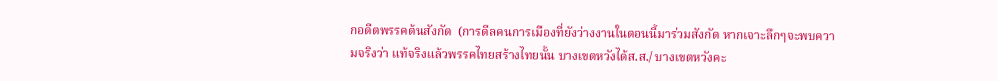กอดีตพรรคต้นสังกัด  (การดีลคนการเมืองที่ยังว่างงานในตอนนี้มาร่วมสังกัด หากเจาะลึกๆจะพบความจริงว่า แท้จริงแล้วพรรคไทยสร้างไทยนั้น บางเขตหวังได้ส.ส./ บางเขตหวังคะ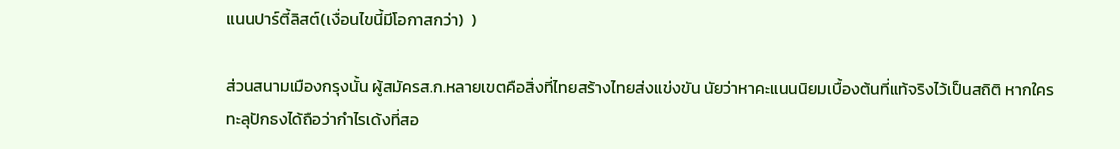แนนปาร์ตี้ลิสต์(เงื่อนไขนี้มีโอกาสกว่า)  )

ส่วนสนามเมืองกรุงนั้น ผู้สมัครส.ก.หลายเขตคือสิ่งที่ไทยสร้างไทยส่งแข่งขัน นัยว่าหาคะแนนนิยมเบื้องต้นที่แท้จริงไว้เป็นสถิติ หากใครทะลุปักธงได้ถือว่ากำไรเด้งที่สอ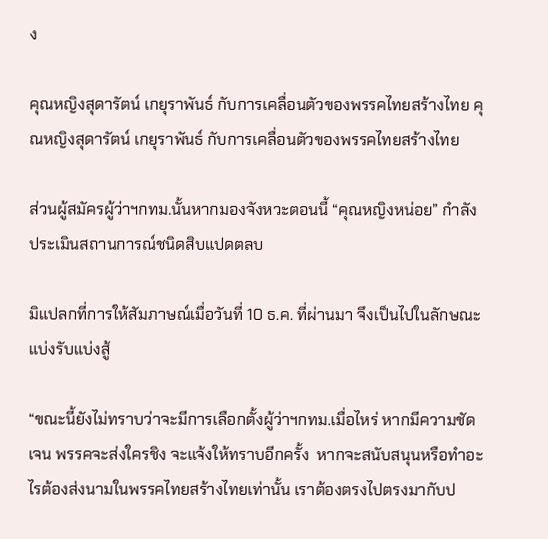ง

คุณหญิงสุดารัตน์ เกยุราพันธ์ กับการเคลื่อนตัวของพรรคไทยสร้างไทย คุณหญิงสุดารัตน์ เกยุราพันธ์ กับการเคลื่อนตัวของพรรคไทยสร้างไทย

ส่วนผู้สมัครผู้ว่าฯกทม.นั้นหากมองจังหวะตอนนี้ “คุณหญิงหน่อย” กำลังประเมินสถานการณ์ชนิดสิบแปดตลบ

มิแปลกที่การให้สัมภาษณ์เมื่อวันที่ 10 ธ.ค. ที่ผ่านมา จึงเป็นไปในลักษณะแบ่งรับแบ่งสู้

“ขณะนี้ยังไม่ทราบว่าจะมีการเลือกตั้งผู้ว่าฯกทม.เมื่อไหร่ หากมีความชัดเจน พรรคจะส่งใครชิง จะแจ้งให้ทราบอีกครั้ง  หากจะสนับสนุนหรือทำอะไรต้องส่งนามในพรรคไทยสร้างไทยเท่านั้น เราต้องตรงไปตรงมากับป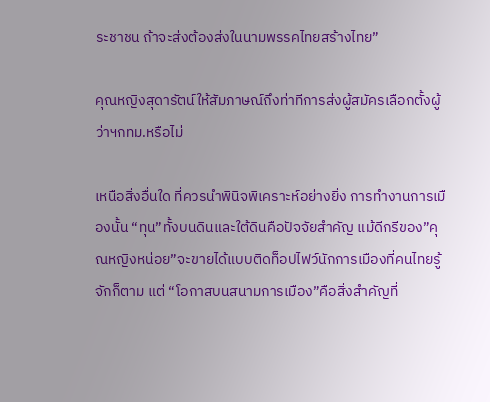ระชาชน ถ้าจะส่งต้องส่งในนามพรรคไทยสร้างไทย”

คุณหญิงสุดารัตน์ให้สัมภาษณ์ถึงท่าทีการส่งผู้สมัครเลือกตั้งผู้ว่าฯกทม.หรือไม่

เหนือสิ่งอื่นใด ที่ควรนำพินิจพิเคราะห์อย่างยิ่ง การทำงานการเมืองนั้น “ทุน”ทั้งบนดินและใต้ดินคือปัจจัยสำคัญ แม้ดีกรีของ”คุณหญิงหน่อย”จะขายได้แบบติดท็อปไฟว์นักการเมืองที่คนไทยรู้จักก็ตาม แต่ “โอกาสบนสนามการเมือง”คือสิ่งสำคัญที่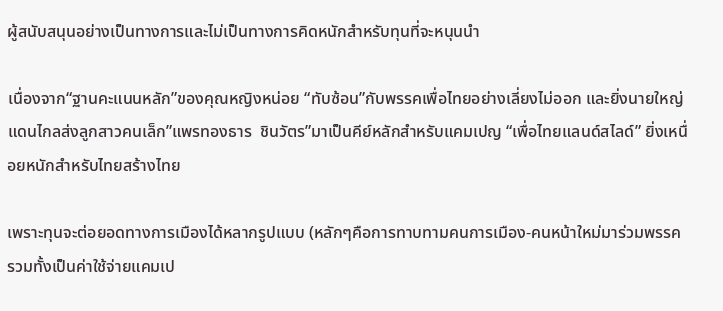ผู้สนับสนุนอย่างเป็นทางการและไม่เป็นทางการคิดหนักสำหรับทุนที่จะหนุนนำ

เนื่องจาก“ฐานคะแนนหลัก”ของคุณหญิงหน่อย “ทับซ้อน”กับพรรคเพื่อไทยอย่างเลี่ยงไม่ออก และยิ่งนายใหญ่แดนไกลส่งลูกสาวคนเล็ก”แพรทองธาร  ชินวัตร”มาเป็นคีย์หลักสำหรับแคมเปญ “เพื่อไทยแลนด์สไลด์” ยิ่งเหนื่อยหนักสำหรับไทยสร้างไทย

เพราะทุนจะต่อยอดทางการเมืองได้หลากรูปแบบ (หลักๆคือการทาบทามคนการเมือง-คนหน้าใหม่มาร่วมพรรค รวมทั้งเป็นค่าใช้จ่ายแคมเป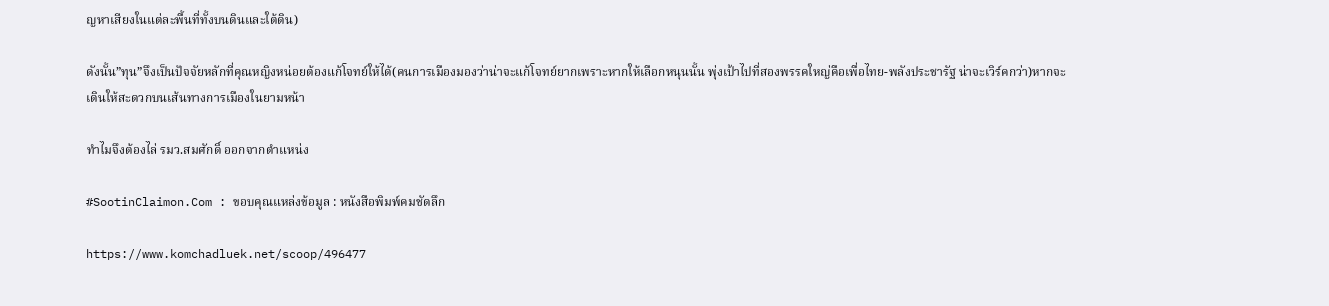ญหาเสียงในแต่ละพื้นที่ทั้งบนดินและใต้ดิน)

ดังนั้น”ทุน”จึงเป็นปัจจัยหลักที่คุณหญิงหน่อยต้องแก้โจทย์ให้ได้(คนการเมืองมองว่าน่าจะแก้โจทย์ยากเพราะหากให้เลือกหนุนนั้น พุ่งเป้าไปที่สองพรรคใหญ่คือเพื่อไทย-พลังประชารัฐ น่าจะเวิร์คกว่า)หากจะเดินให้สะดวกบนเส้นทางการเมืองในยามหน้า

ทำไมจึงต้องไล่ รมว.สมศักดิ์ ออกจากตำแหน่ง

#SootinClaimon.Com : ขอบคุณแหล่งข้อมูล : หนังสือพิมพ์คมชัดลึก

https://www.komchadluek.net/scoop/496477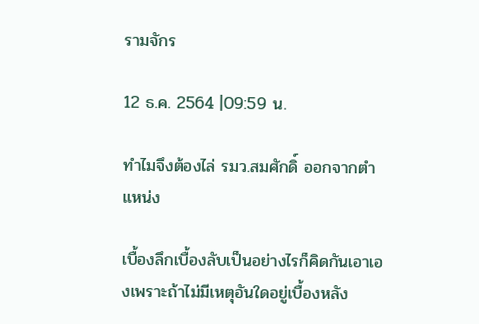รามจักร

12 ธ.ค. 2564 |09:59 น.

ทำไมจึงต้องไล่ รมว.สมศักดิ์ ออกจากตำแหน่ง

เบื้องลึกเบื้องลับเป็นอย่างไรก็คิดกันเอาเองเพราะถ้าไม่มีเหตุอันใดอยู่เบื้องหลัง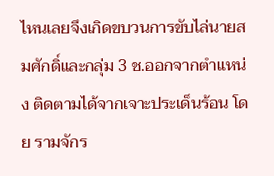ไหนเลยจึงเกิดขบวนการขับไล่นายสมศักดิ์และกลุ่ม 3 ช.ออกจากตำแหน่ง ติดตามได้จากเจาะประเด็นร้อน โดย รามจักร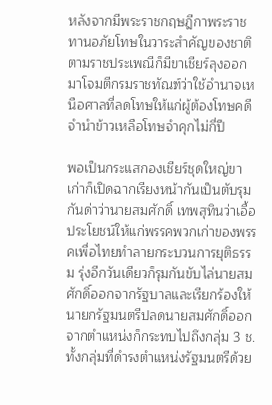หลังจากมีพระราชกฤษฎีกาพระราชทานอภัยโทษในวาระสำคัญของชาติตามราชประเพณีก็มีขาเชียร์ลุงออกมาโจมตีกรมราชทัณฑ์ว่าใช้อำนาจเหนือศาลที่ลดโทษให้แก่ผู้ต้องโทษคดีจำนำข้าวเหลือโทษจำคุกไม่กี่ปี

พอเป็นกระแสกองเชียร์ชุดใหญ่ขาเก่าก็เปิดฉากเรียงหน้ากันเป็นตับรุมกันด่าว่านายสมศักดิ์ เทพสุทินว่าเอื้อประโยชน์ให้แก่พรรคพวกเก่าของพรรคเพื่อไทยทำลายกระบวนการยุติธรรม รุ่งอีกวันเดียวก็รุมกันขับไล่นายสมศักดิ์ออกจากรัฐบาลและเรียกร้องให้นายกรัฐมนตรีปลดนายสมศักดิ์ออกจากตำแหน่งก็กระทบไปถึงกลุ่ม 3 ช.ทั้งกลุ่มที่ดำรงตำแหน่งรัฐมนตรีด้วย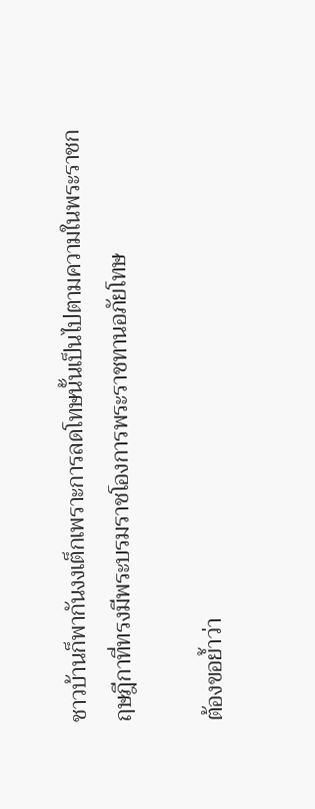ชาวบ้านก็พากันงงเต็กเพราะการลดโทษนั้นเป็นไปตามความในพระราชกฤษฎีกาที่ทรงมีพระบรมราชโองการพระราชทานอภัยโทษ

ต้องขอย้ำว่า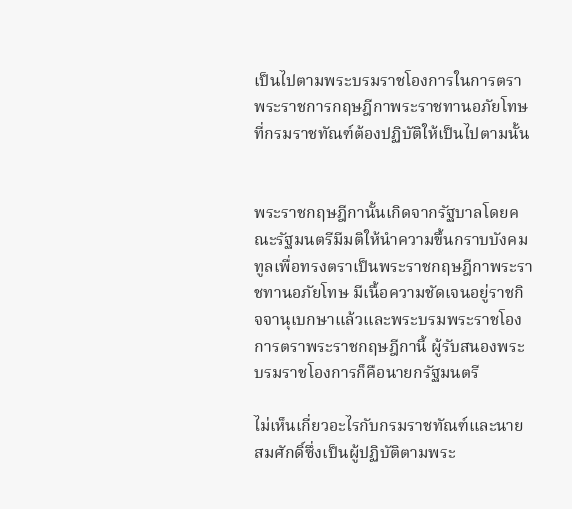เป็นไปตามพระบรมราชโองการในการตราพระราชการกฤษฎีกาพระราชทานอภัยโทษที่กรมราชทัณฑ์ต้องปฏิบัติให้เป็นไปตามนั้น


พระราชกฤษฎีกานั้นเกิดจากรัฐบาลโดยคณะรัฐมนตรีมีมติให้นำความขึ้นกราบบังคมทูลเพื่อทรงตราเป็นพระราชกฤษฎีกาพระราชทานอภัยโทษ มีเนื้อความชัดเจนอยู่ราชกิจจานุเบกษาแล้วและพระบรมพระราชโองการตราพระราชกฤษฎีกานี้ ผู้รับสนองพระบรมราชโองการก็คือนายกรัฐมนตรี

ไม่เห็นเกี่ยวอะไรกับกรมราชทัณฑ์และนายสมศักดิ์ซึ่งเป็นผู้ปฏิบัติตามพระ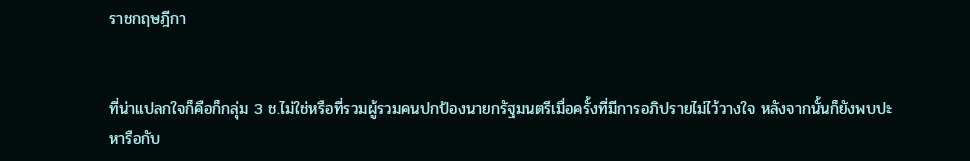ราชกฤษฎีกา


ที่น่าแปลกใจก็คือก็กลุ่ม 3 ช.ไม่ใช่หรือที่รวมผู้รวมคนปกป้องนายกรัฐมนตรีเมื่อครั้งที่มีการอภิปรายไม่ไว้วางใจ หลังจากนั้นก็ยังพบปะหารือกับ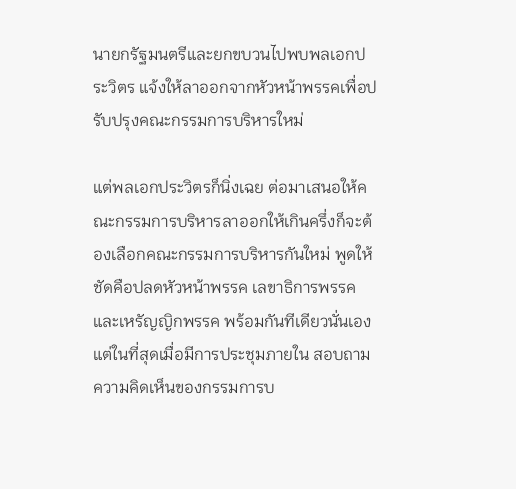นายกรัฐมนตรีและยกขบวนไปพบพลเอกประวิตร แจ้งให้ลาออกจากหัวหน้าพรรคเพื่อปรับปรุงคณะกรรมการบริหารใหม่

แต่พลเอกประวิตรก็นิ่งเฉย ต่อมาเสนอให้คณะกรรมการบริหารลาออกให้เกินครึ่งก็จะต้องเลือกคณะกรรมการบริหารกันใหม่ พูดให้ชัดคือปลดหัวหน้าพรรค เลขาธิการพรรค และเหรัญญิกพรรค พร้อมกันทีเดียวนั่นเอง แต่ในที่สุดเมื่อมีการประชุมภายใน สอบถามความคิดเห็นของกรรมการบ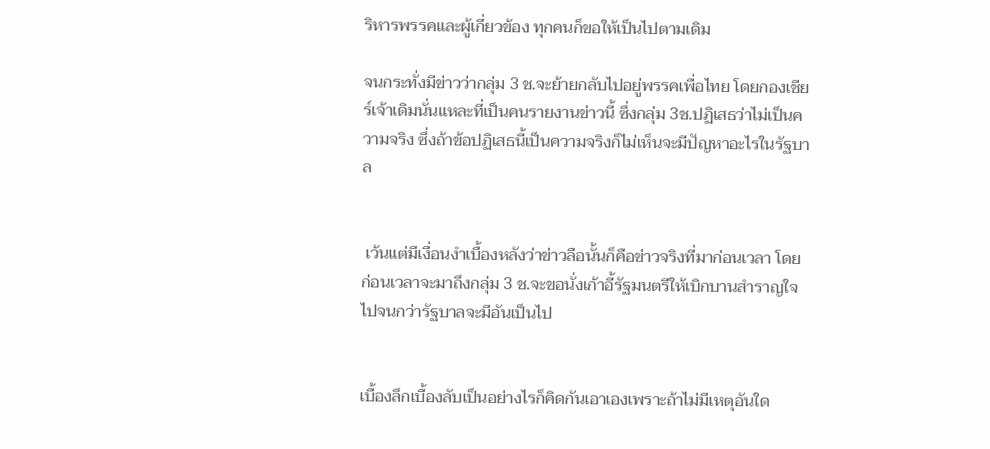ริหารพรรคและผู้เกี่ยวข้อง ทุกคนก็ขอให้เป็นไปตามเดิม

จนกระทั่งมีข่าวว่ากลุ่ม 3 ช.จะย้ายกลับไปอยู่พรรคเพื่อไทย โดยกองเชียร์เจ้าเดิมนั่นแหละที่เป็นคนรายงานข่าวนี้ ซึ่งกลุ่ม 3ช.ปฏิเสธว่าไม่เป็นความจริง ซึ่งถ้าข้อปฏิเสธนี้เป็นความจริงก็ไม่เห็นจะมีปัญหาอะไรในรัฐบาล


 เว้นแต่มีเงื่อนงำเบื้องหลังว่าข่าวลือนั้นก็คือข่าวจริงที่มาก่อนเวลา โดยก่อนเวลาจะมาถึงกลุ่ม 3 ช.จะขอนั่งเก้าอี้รัฐมนตรีให้เบิกบานสำราญใจไปจนกว่ารัฐบาลจะมีอันเป็นไป


เบื้องลึกเบื้องลับเป็นอย่างไรก็คิดกันเอาเองเพราะถ้าไม่มีเหตุอันใด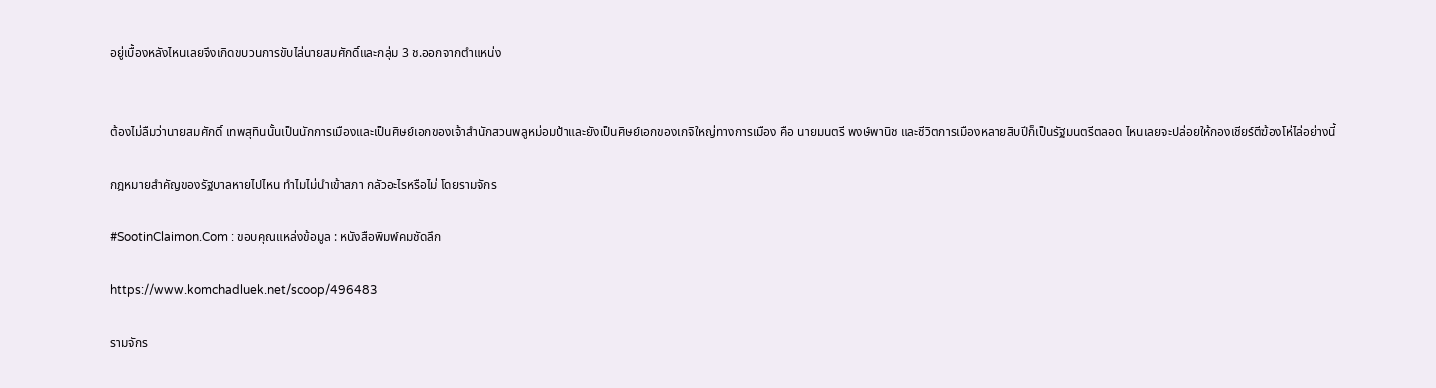อยู่เบื้องหลังไหนเลยจึงเกิดขบวนการขับไล่นายสมศักดิ์และกลุ่ม 3 ช.ออกจากตำแหน่ง


ต้องไม่ลืมว่านายสมศักดิ์ เทพสุทินนั้นเป็นนักการเมืองและเป็นศิษย์เอกของเจ้าสำนักสวนพลูหม่อมป้าและยังเป็นศิษย์เอกของเกจิใหญ่ทางการเมือง คือ นายมนตรี พงษ์พานิช และชีวิตการเมืองหลายสิบปีก็เป็นรัฐมนตรีตลอด ไหนเลยจะปล่อยให้กองเชียร์ตีฆ้องโห่ไล่อย่างนี้

กฎหมายสำคัญของรัฐบาลหายไปไหน ทำไมไม่นำเข้าสภา กลัวอะไรหรือไม่ โดยรามจักร

#SootinClaimon.Com : ขอบคุณแหล่งข้อมูล : หนังสือพิมพ์คมชัดลึก

https://www.komchadluek.net/scoop/496483

รามจักร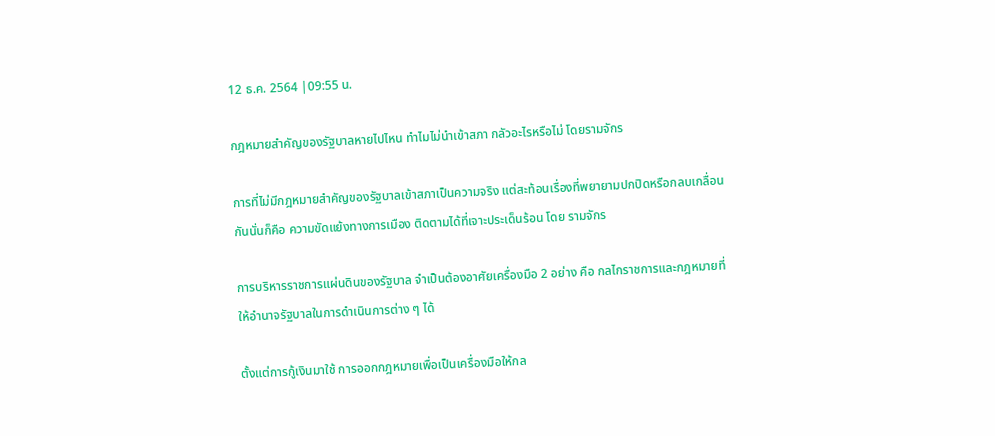12 ธ.ค. 2564 |09:55 น.

กฎหมายสำคัญของรัฐบาลหายไปไหน ทำไมไม่นำเข้าสภา กลัวอะไรหรือไม่ โดยรามจักร

การที่ไม่มีกฎหมายสำคัญของรัฐบาลเข้าสภาเป็นความจริง แต่สะท้อนเรื่องที่พยายามปกปิดหรือกลบเกลื่อนกันนั่นก็คือ ความขัดแย้งทางการเมือง ติดตามได้ที่เจาะประเด็นร้อน โดย รามจักร

การบริหารราชการแผ่นดินของรัฐบาล จำเป็นต้องอาศัยเครื่องมือ 2 อย่าง คือ กลไกราชการและกฎหมายที่ให้อำนาจรัฐบาลในการดำเนินการต่าง ๆ ได้

ตั้งแต่การกู้เงินมาใช้ การออกกฎหมายเพื่อเป็นเครื่องมือให้กล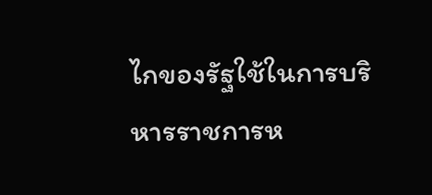ไกของรัฐใช้ในการบริหารราชการห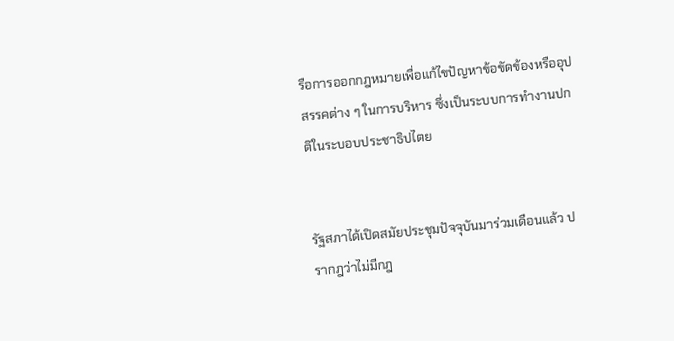รือการออกกฎหมายเพื่อแก้ไขปัญหาข้อขัดข้องหรืออุปสรรคต่าง ๆ ในการบริหาร ซึ่งเป็นระบบการทำงานปกติในระบอบประชาธิปไตย


รัฐสภาได้เปิดสมัยประชุมปัจจุบันมาร่วมเดือนแล้ว ปรากฎว่าไม่มีกฎ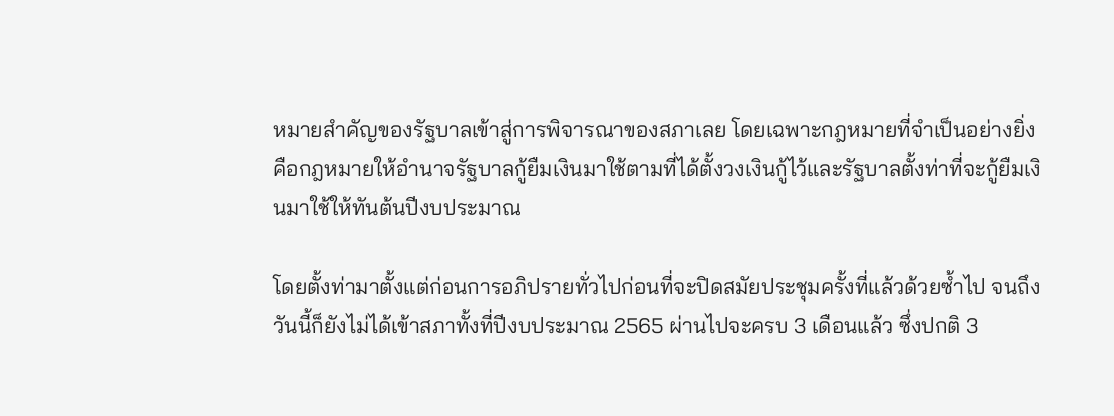หมายสำคัญของรัฐบาลเข้าสู่การพิจารณาของสภาเลย โดยเฉพาะกฎหมายที่จำเป็นอย่างยิ่งคือกฎหมายให้อำนาจรัฐบาลกู้ยืมเงินมาใช้ตามที่ได้ตั้งวงเงินกู้ไว้และรัฐบาลตั้งท่าที่จะกู้ยืมเงินมาใช้ให้ทันต้นปีงบประมาณ

โดยตั้งท่ามาตั้งแต่ก่อนการอภิปรายทั่วไปก่อนที่จะปิดสมัยประชุมครั้งที่แล้วด้วยซ้ำไป จนถึงวันนี้ก็ยังไม่ได้เข้าสภาทั้งที่ปีงบประมาณ 2565 ผ่านไปจะครบ 3 เดือนแล้ว ซึ่งปกติ 3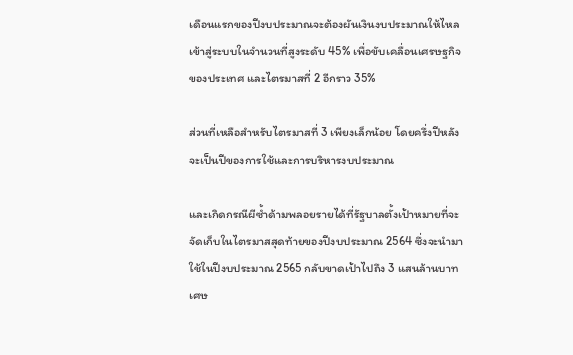เดือนแรกของปีงบประมาณจะต้องผันเงินงบประมาณให้ไหลเข้าสู่ระบบในจำนวนที่สูงระดับ 45% เพื่อขับเคลื่อนเศรษฐกิจของประเทศ และไตรมาสที่ 2 อีกราว 35%

ส่วนที่เหลือสำหรับไตรมาสที่ 3 เพียงเล็กน้อย โดยครึ่งปีหลังจะเป็นปีของการใช้และการบริหารงบประมาณ

และเกิดกรณีผีซ้ำด้ามพลอยรายได้ที่รัฐบาลตั้งเป้าหมายที่จะจัดเก็บในไตรมาสสุดท้ายของปีงบประมาณ 2564 ซึ่งจะนำมาใช้ในปีงบประมาณ 2565 กลับขาดเป้าไปถึง 3 แสนล้านบาทเศษ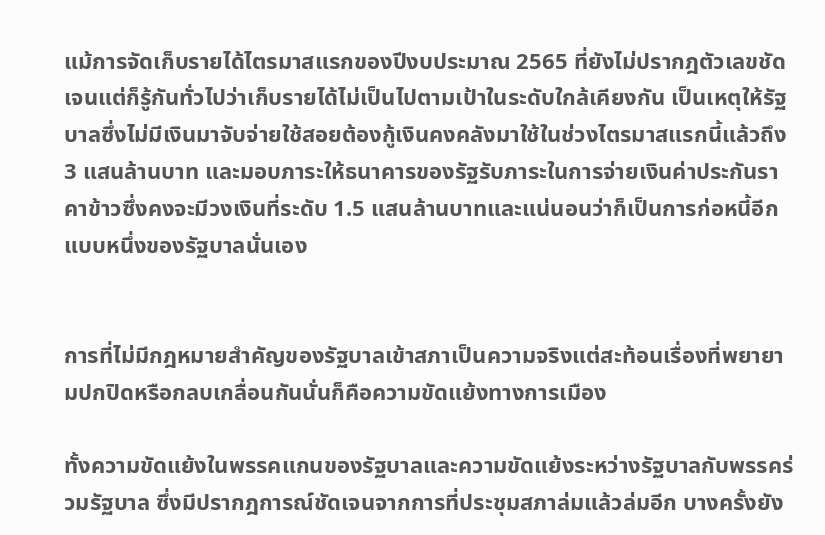แม้การจัดเก็บรายได้ไตรมาสแรกของปีงบประมาณ 2565 ที่ยังไม่ปรากฎตัวเลขชัดเจนแต่ก็รู้กันทั่วไปว่าเก็บรายได้ไม่เป็นไปตามเป้าในระดับใกล้เคียงกัน เป็นเหตุให้รัฐบาลซึ่งไม่มีเงินมาจับจ่ายใช้สอยต้องกู้เงินคงคลังมาใช้ในช่วงไตรมาสแรกนี้แล้วถึง 3 แสนล้านบาท และมอบภาระให้ธนาคารของรัฐรับภาระในการจ่ายเงินค่าประกันราคาข้าวซึ่งคงจะมีวงเงินที่ระดับ 1.5 แสนล้านบาทและแน่นอนว่าก็เป็นการก่อหนี้อีกแบบหนึ่งของรัฐบาลนั่นเอง


การที่ไม่มีกฎหมายสำคัญของรัฐบาลเข้าสภาเป็นความจริงแต่สะท้อนเรื่องที่พยายามปกปิดหรือกลบเกลื่อนกันนั่นก็คือความขัดแย้งทางการเมือง

ทั้งความขัดแย้งในพรรคแกนของรัฐบาลและความขัดแย้งระหว่างรัฐบาลกับพรรคร่วมรัฐบาล ซึ่งมีปรากฎการณ์ชัดเจนจากการที่ประชุมสภาล่มแล้วล่มอีก บางครั้งยัง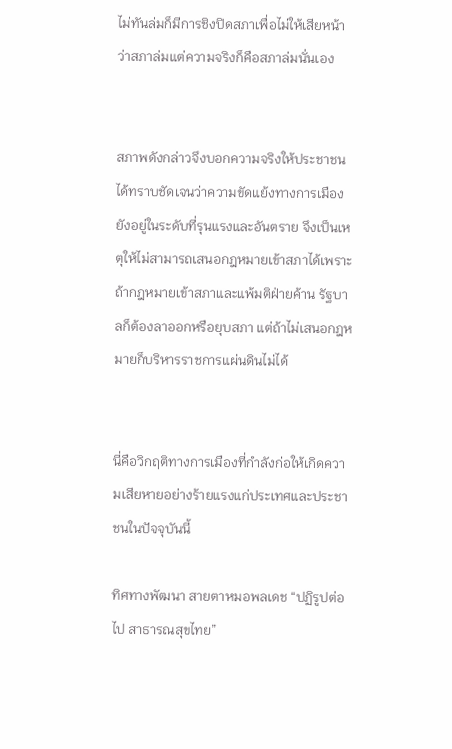ไม่ทันล่มก็มีการชิงปิดสภาเพื่อไม่ให้เสียหน้าว่าสภาล่มแต่ความจริงก็คือสภาล่มนั่นเอง


สภาพดังกล่าวจึงบอกความจริงให้ประชาชนได้ทราบชัดเจนว่าความขัดแย้งทางการเมืองยังอยู่ในระดับที่รุนแรงและอันตราย จึงเป็นเหตุให้ไม่สามารถเสนอกฎหมายเข้าสภาได้เพราะถ้ากฎหมายเข้าสภาและแพ้มติฝ่ายค้าน รัฐบาลก็ต้องลาออกหรือยุบสภา แต่ถ้าไม่เสนอกฎหมายก็บริหารราชการแผ่นดินไม่ได้


นี่คือวิกฤติทางการเมืองที่กำลังก่อให้เกิดความเสียหายอย่างร้ายแรงแก่ประเทศและประชาชนในปัจจุบันนี้

ทิศทางพัฒนา สายตาหมอพลเดช “ปฏิรูปต่อไป สาธารณสุขไทย”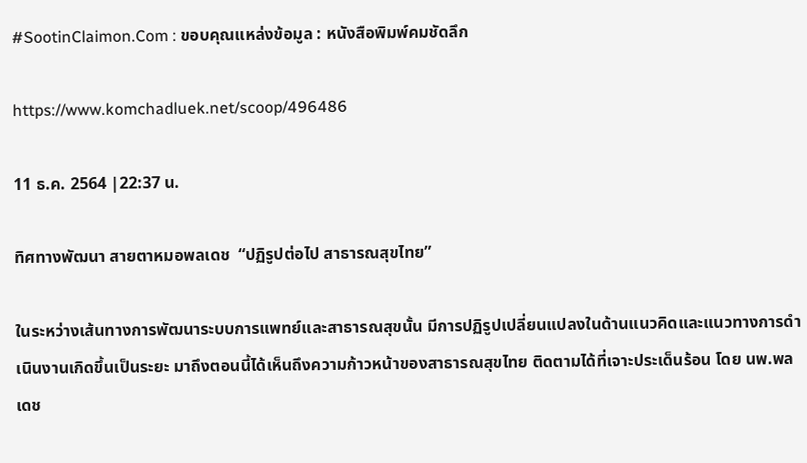#SootinClaimon.Com : ขอบคุณแหล่งข้อมูล : หนังสือพิมพ์คมชัดลึก

https://www.komchadluek.net/scoop/496486

11 ธ.ค. 2564 |22:37 น.

ทิศทางพัฒนา สายตาหมอพลเดช  “ปฏิรูปต่อไป สาธารณสุขไทย”

ในระหว่างเส้นทางการพัฒนาระบบการแพทย์และสาธารณสุขนั้น มีการปฏิรูปเปลี่ยนแปลงในด้านแนวคิดและแนวทางการดำเนินงานเกิดขึ้นเป็นระยะ มาถึงตอนนี้ได้เห็นถึงความก้าวหน้าของสาธารณสุขไทย ติดตามได้ที่เจาะประเด็นร้อน โดย นพ.พลเดช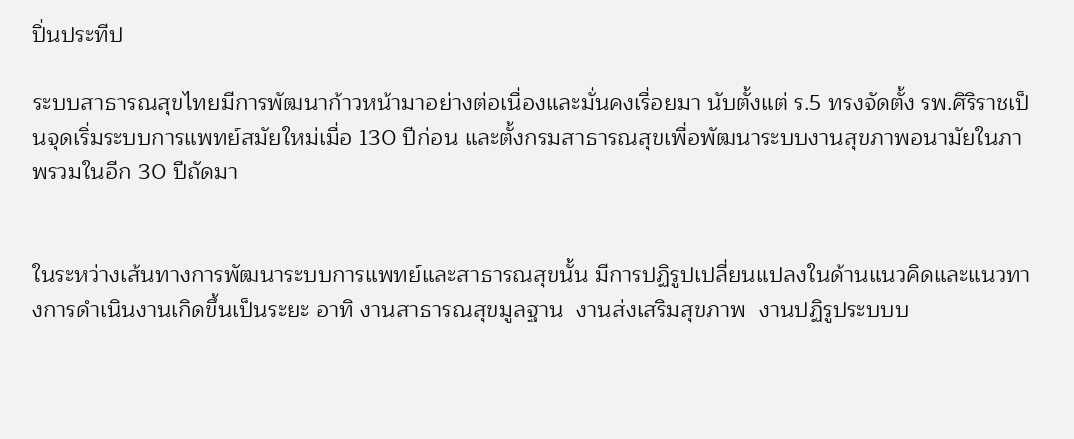ปิ่นประทีป

ระบบสาธารณสุขไทยมีการพัฒนาก้าวหน้ามาอย่างต่อเนื่องและมั่นคงเรื่อยมา นับตั้งแต่ ร.5 ทรงจัดตั้ง รพ.ศิริราชเป็นจุดเริ่มระบบการแพทย์สมัยใหม่เมื่อ 130 ปีก่อน และตั้งกรมสาธารณสุขเพื่อพัฒนาระบบงานสุขภาพอนามัยในภาพรวมในอีก 30 ปีถัดมา


ในระหว่างเส้นทางการพัฒนาระบบการแพทย์และสาธารณสุขนั้น มีการปฏิรูปเปลี่ยนแปลงในด้านแนวคิดและแนวทางการดำเนินงานเกิดขึ้นเป็นระยะ อาทิ งานสาธารณสุขมูลฐาน  งานส่งเสริมสุขภาพ  งานปฏิรูประบบบ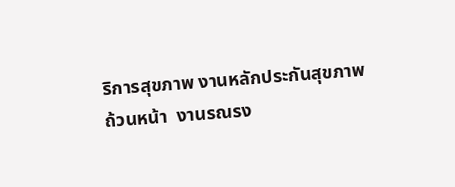ริการสุขภาพ งานหลักประกันสุขภาพถ้วนหน้า  งานรณรง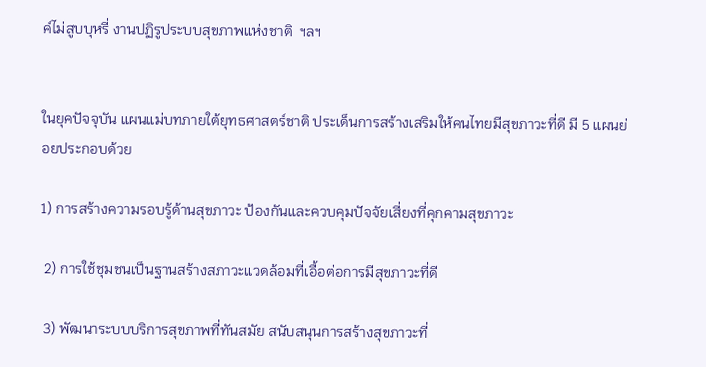ค์ไม่สูบบุหรี่ งานปฏิรูประบบสุขภาพแห่งชาติ  ฯลฯ


ในยุคปัจจุบัน แผนแม่บทภายใต้ยุทธศาสตร์ชาติ ประเด็นการสร้างเสริมให้คนไทยมีสุขภาวะที่ดี มี 5 แผนย่อยประกอบด้วย

1) การสร้างความรอบรู้ด้านสุขภาวะ ป้องกันและควบคุมปัจจัยเสี่ยงที่คุกคามสุขภาวะ

 2) การใช้ชุมชนเป็นฐานสร้างสภาวะแวดล้อมที่เอื้อต่อการมีสุขภาวะที่ดี

 3) พัฒนาระบบบริการสุขภาพที่ทันสมัย สนับสนุนการสร้างสุขภาวะที่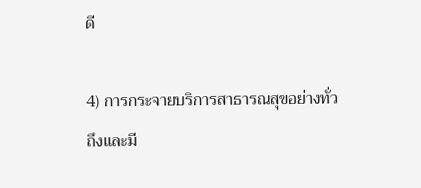ดี

4) การกระจายบริการสาธารณสุขอย่างทั่วถึงและมี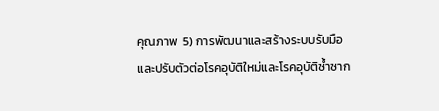คุณภาพ  5) การพัฒนาและสร้างระบบรับมือและปรับตัวต่อโรคอุบัติใหม่และโรคอุบัติซ้ำซาก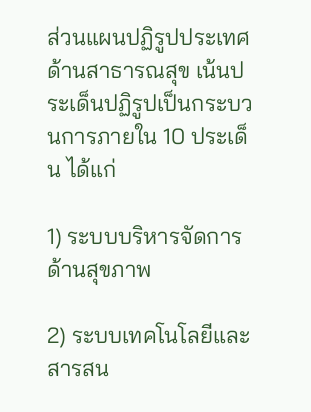ส่วนแผนปฏิรูปประเทศด้านสาธารณสุข เน้นประเด็นปฏิรูปเป็นกระบวนการภายใน 10 ประเด็น ได้แก่

1) ระบบบริหารจัดการด้านสุขภาพ

2) ระบบเทคโนโลยีและสารสน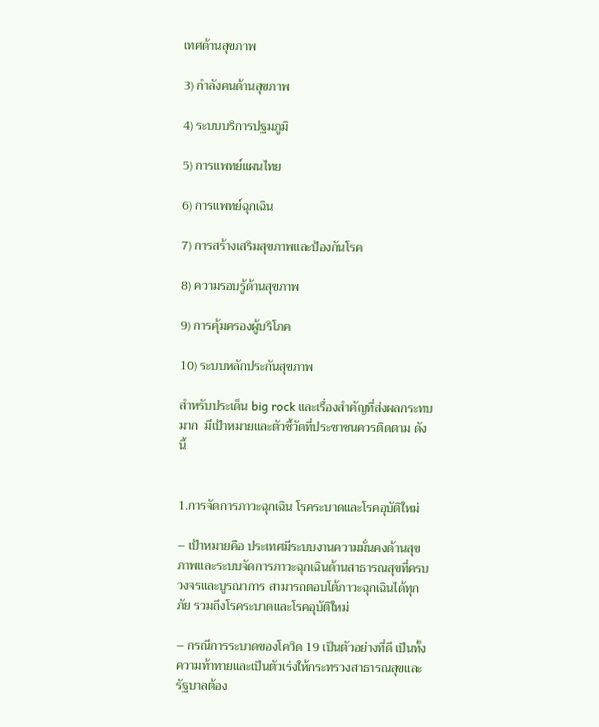เทศด้านสุขภาพ

3) กำลังคนด้านสุขภาพ

4) ระบบบริการปฐมภูมิ

5) การแพทย์แผนไทย

6) การแพทย์ฉุกเฉิน

7) การสร้างเสริมสุขภาพและป้องกันโรค

8) ความรอบรู้ด้านสุขภาพ

9) การคุ้มครองผู้บริโภค

10) ระบบหลักประกันสุขภาพ

สำหรับประเด็น big rock และเรื่องสำคัญที่ส่งผลกระทบมาก  มีเป้าหมายและตัวชี้วัดที่ประชาชนควรติดตาม ดังนี้


1.การจัดการภาวะฉุกเฉิน โรคระบาดและโรคอุบัติใหม่

– เป้าหมายคือ ประเทศมีระบบงานความมั่นคงด้านสุขภาพและระบบจัดการภาวะฉุกเฉินด้านสาธารณสุขที่ครบวงจรและบูรณาการ สามารถตอบโต้ภาวะฉุกเฉินได้ทุกภัย รวมถึงโรคระบาดและโรคอุบัติใหม่

– กรณีการระบาดของโควิด 19 เป็นตัวอย่างที่ดี เป็นทั้งความท้าทายและเป็นตัวเร่งให้กระทรวงสาธารณสุขและรัฐบาลต้อง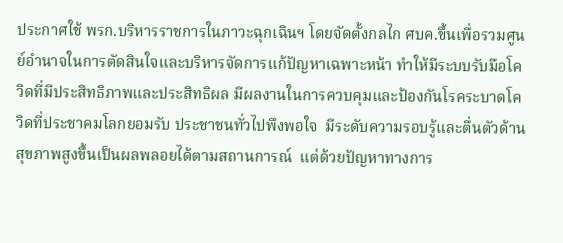ประกาศใช้ พรก.บริหารราชการในภาวะฉุกเฉินฯ โดยจัดตั้งกลไก ศบค.ขึ้นเพื่อรวมศูนย์อำนาจในการตัดสินใจและบริหารจัดการแก้ปัญหาเฉพาะหน้า ทำให้มีระบบรับมือโควิดที่มีประสิทธิภาพและประสิทธิผล มีผลงานในการควบคุมและป้องกันโรคระบาดโควิดที่ประชาคมโลกยอมรับ ประชาชนทั่วไปพึงพอใจ  มีระดับความรอบรู้และตื่นตัวด้านสุขภาพสูงขึ้นเป็นผลพลอยได้ตามสถานการณ์  แต่ด้วยปัญหาทางการ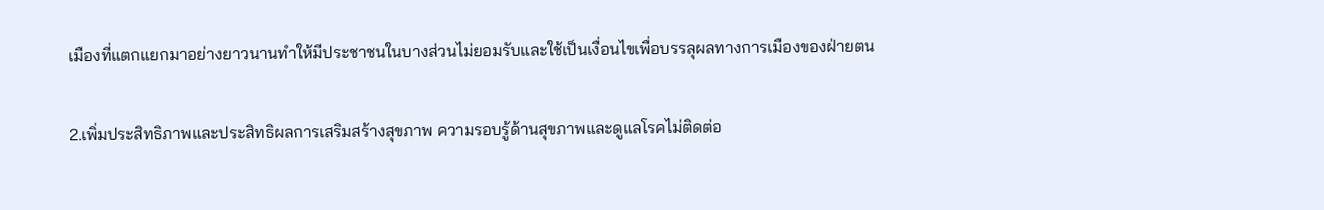เมืองที่แตกแยกมาอย่างยาวนานทำให้มีประชาชนในบางส่วนไม่ยอมรับและใช้เป็นเงื่อนไขเพื่อบรรลุผลทางการเมืองของฝ่ายตน

2.เพิ่มประสิทธิภาพและประสิทธิผลการเสริมสร้างสุขภาพ ความรอบรู้ด้านสุขภาพและดูแลโรคไม่ติดต่อ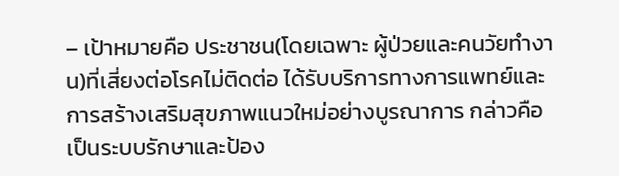– เป้าหมายคือ ประชาชน(โดยเฉพาะ ผู้ป่วยและคนวัยทำงาน)ที่เสี่ยงต่อโรคไม่ติดต่อ ได้รับบริการทางการแพทย์และการสร้างเสริมสุขภาพแนวใหม่อย่างบูรณาการ กล่าวคือเป็นระบบรักษาและป้อง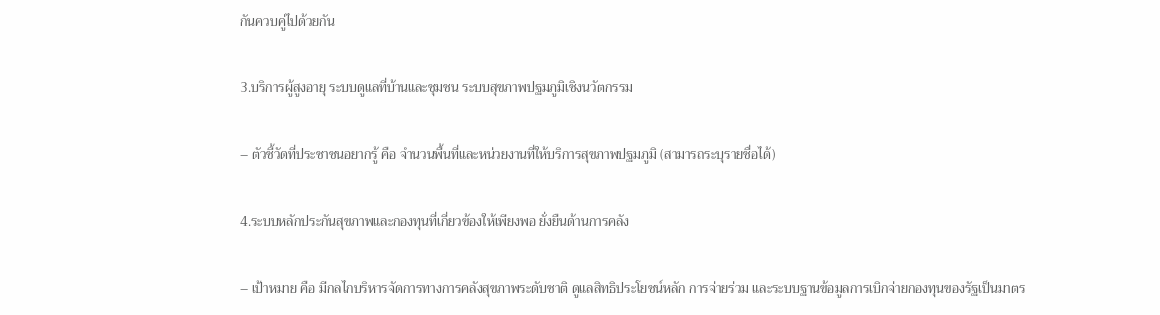กันควบคู่ไปด้วยกัน

3.บริการผู้สูงอายุ ระบบดูแลที่บ้านและชุมชน ระบบสุขภาพปฐมภูมิเชิงนวัตกรรม

– ตัวชี้วัดที่ประชาชนอยากรู้ คือ จำนวนพื้นที่และหน่วยงานที่ให้บริการสุขภาพปฐมภูมิ (สามารถระบุรายชื่อได้)

4.ระบบหลักประกันสุขภาพและกองทุนที่เกี่ยวข้องให้เพียงพอ ยั่งยืนด้านการคลัง

– เป้าหมาย คือ มีกลไกบริหารจัดการทางการคลังสุขภาพระดับชาติ ดูแลสิทธิประโยชน์หลัก การจ่ายร่วม และระบบฐานข้อมูลการเบิกจ่ายกองทุนของรัฐเป็นมาตร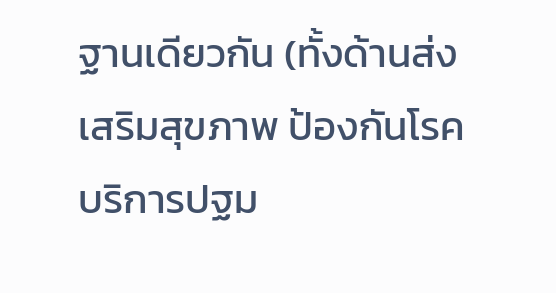ฐานเดียวกัน (ทั้งด้านส่งเสริมสุขภาพ ป้องกันโรค บริการปฐม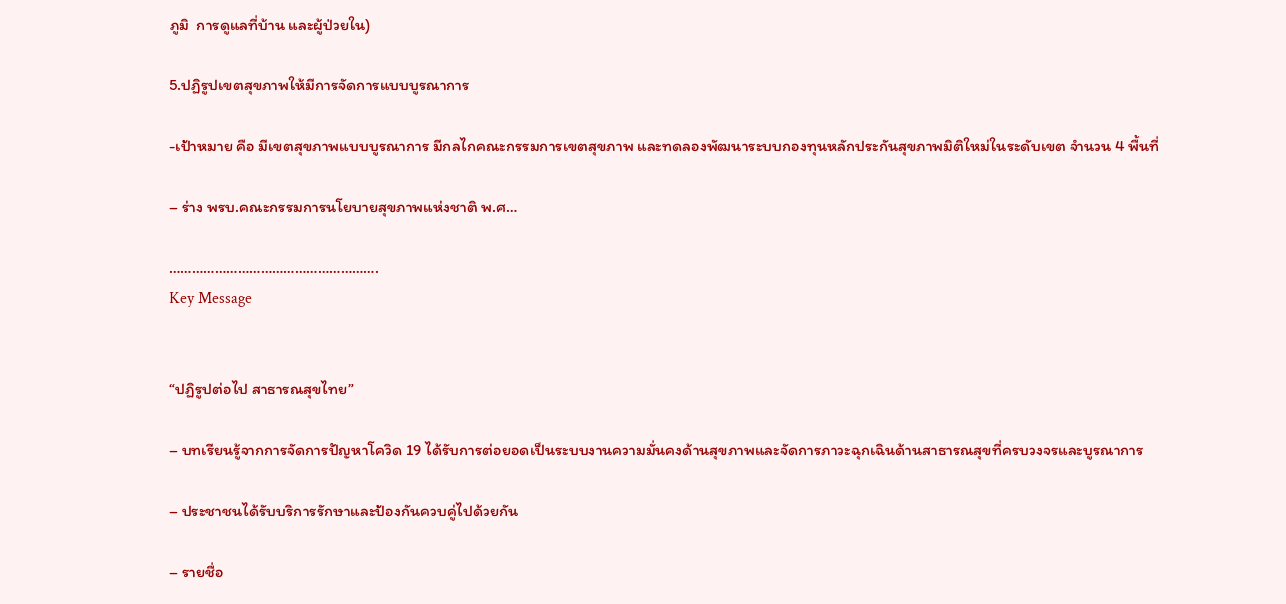ภูมิ  การดูแลที่บ้าน และผู้ป่วยใน)

5.ปฏิรูปเขตสุขภาพให้มีการจัดการแบบบูรณาการ

-เป้าหมาย คือ มีเขตสุขภาพแบบบูรณาการ มีกลไกคณะกรรมการเขตสุขภาพ และทดลองพัฒนาระบบกองทุนหลักประกันสุขภาพมิติใหม่ในระดับเขต จำนวน 4 พื้นที่

– ร่าง พรบ.คณะกรรมการนโยบายสุขภาพแห่งชาติ พ.ศ…

……………………………………………….
Key Message


“ปฏิรูปต่อไป สาธารณสุขไทย”

– บทเรียนรู้จากการจัดการปัญหาโควิด 19 ได้รับการต่อยอดเป็นระบบงานความมั่นคงด้านสุขภาพและจัดการภาวะฉุกเฉินด้านสาธารณสุขที่ครบวงจรและบูรณาการ

– ประชาชนได้รับบริการรักษาและป้องกันควบคู่ไปด้วยกัน

– รายชื่อ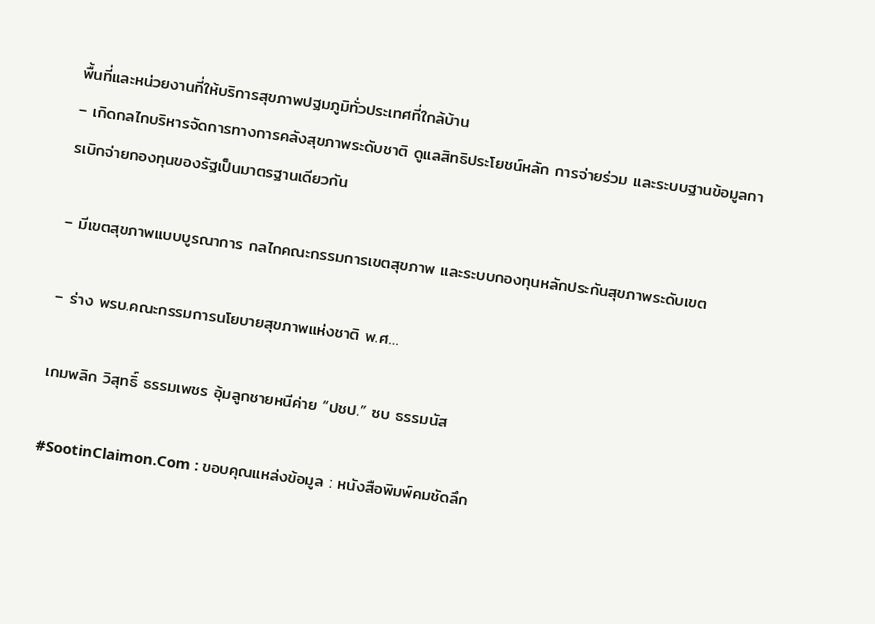พื้นที่และหน่วยงานที่ให้บริการสุขภาพปฐมภูมิทั่วประเทศที่ใกล้บ้าน
– เกิดกลไกบริหารจัดการทางการคลังสุขภาพระดับชาติ ดูแลสิทธิประโยชน์หลัก การจ่ายร่วม และระบบฐานข้อมูลการเบิกจ่ายกองทุนของรัฐเป็นมาตรฐานเดียวกัน

– มีเขตสุขภาพแบบบูรณาการ กลไกคณะกรรมการเขตสุขภาพ และระบบกองทุนหลักประกันสุขภาพระดับเขต

– ร่าง พรบ.คณะกรรมการนโยบายสุขภาพแห่งชาติ พ.ศ…

เกมพลิก วิสุทธิ์ ธรรมเพชร อุ้มลูกชายหนีค่าย “ปชป.” ซบ ธรรมนัส

#SootinClaimon.Com : ขอบคุณแหล่งข้อมูล : หนังสือพิมพ์คมชัดลึก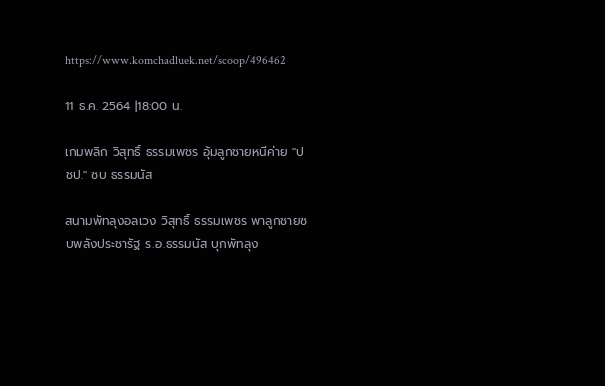https://www.komchadluek.net/scoop/496462

11 ธ.ค. 2564 |18:00 น.

เกมพลิก วิสุทธิ์ ธรรมเพชร อุ้มลูกชายหนีค่าย "ปชป." ซบ ธรรมนัส

สนามพัทลุงอลเวง วิสุทธิ์ ธรรมเพชร พาลูกชายซบพลังประชารัฐ ร.อ.ธรรมนัส บุกพัทลุง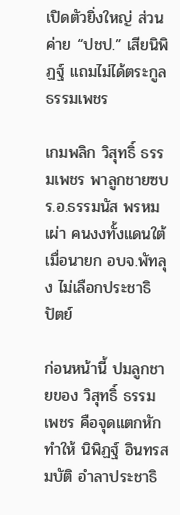เปิดตัวยิ่งใหญ่ ส่วนค่าย “ปชป.” เสียนิพิฏฐ์ แถมไม่ได้ตระกูลธรรมเพชร

เกมพลิก วิสุทธิ์ ธรรมเพชร พาลูกชายซบ ร.อ.ธรรมนัส พรหมเผ่า คนงงทั้งแดนใต้ เมื่อนายก อบจ.พัทลุง ไม่เลือกประชาธิปัตย์

ก่อนหน้านี้ ปมลูกชายของ วิสุทธิ์ ธรรมเพชร คือจุดแตกหัก ทำให้ นิพิฏฐ์ อินทรสมบัติ อำลาประชาธิ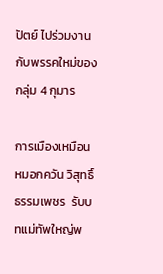ปัตย์ ไปร่วมงานกับพรรคใหม่ของกลุ่ม 4 กุมาร

การเมืองเหมือนหมอกควัน วิสุทธิ์ ธรรมเพชร  รับบทแม่ทัพใหญ่พ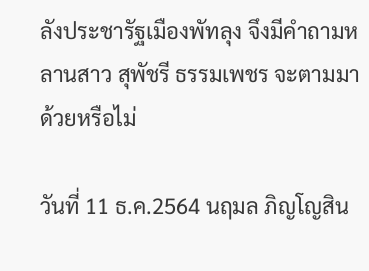ลังประชารัฐเมืองพัทลุง จึงมีคำถามหลานสาว สุพัชรี ธรรมเพชร จะตามมาด้วยหรือไม่

วันที่ 11 ธ.ค.2564 นฤมล ภิญโญสิน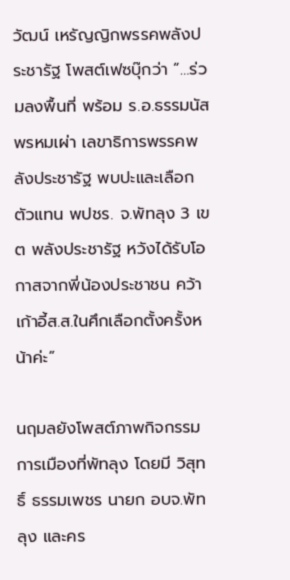วัฒน์ เหรัญญิกพรรคพลังประชารัฐ โพสต์เฟซบุ๊กว่า “…ร่วมลงพื้นที่ พร้อม ร.อ.ธรรมนัส พรหมเผ่า เลขาธิการพรรคพลังประชารัฐ พบปะและเลือกตัวแทน พปชร. จ.พัทลุง 3 เขต พลังประชารัฐ หวังได้รับโอกาสจากพี่น้องประชาชน คว้าเก้าอี้ส.ส.ในศึกเลือกตั้งครั้งหน้าค่ะ”

นฤมลยังโพสต์ภาพกิจกรรมการเมืองที่พัทลุง โดยมี วิสุทธิ์ ธรรมเพชร นายก อบจ.พัทลุง และคร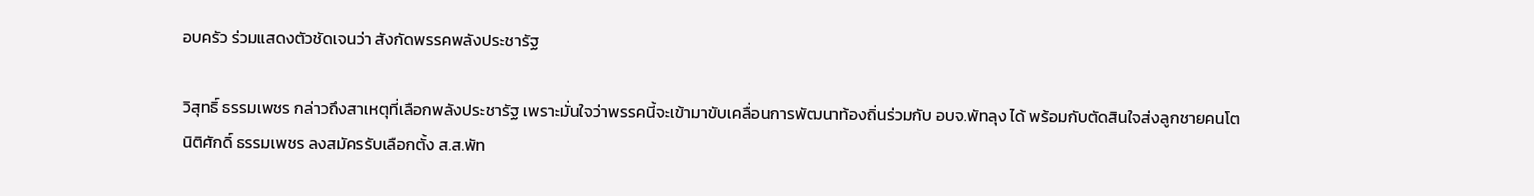อบครัว ร่วมแสดงตัวชัดเจนว่า สังกัดพรรคพลังประชารัฐ

วิสุทธิ์ ธรรมเพชร กล่าวถึงสาเหตุที่เลือกพลังประชารัฐ เพราะมั่นใจว่าพรรคนี้จะเข้ามาขับเคลื่อนการพัฒนาท้องถิ่นร่วมกับ อบจ.พัทลุง ได้ พร้อมกับตัดสินใจส่งลูกชายคนโต นิติศักดิ์ ธรรมเพชร ลงสมัครรับเลือกตั้ง ส.ส.พัท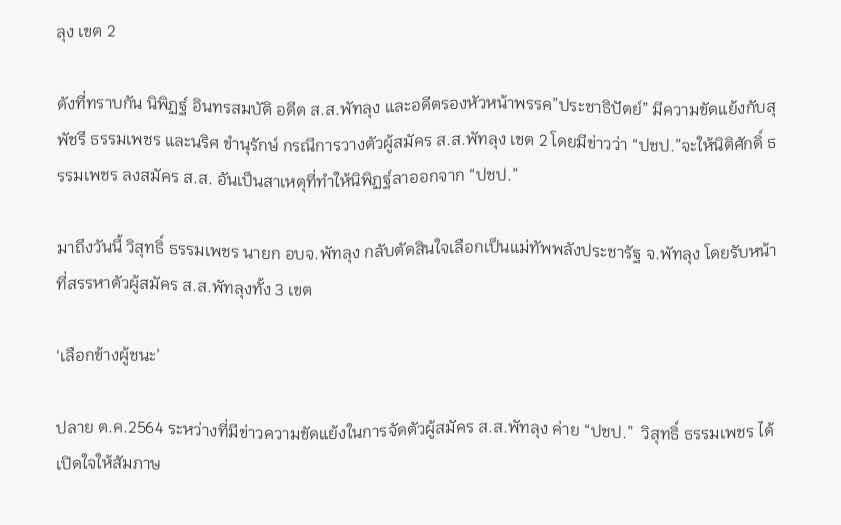ลุง เขต 2

ดังที่ทราบกัน นิพิฏฐ์ อินทรสมบัติ อดีต ส.ส.พัทลุง และอดีตรองหัวหน้าพรรค”ประชาธิปัตย์” มีความขัดแย้งกับสุพัชรี ธรรมเพชร และนริศ ขำนุรักษ์ กรณีการวางตัวผู้สมัคร ส.ส.พัทลุง เขต 2 โดยมีข่าวว่า “ปชป.”จะให้นิติศักดิ์ ธรรมเพชร ลงสมัคร ส.ส. อันเป็นสาเหตุที่ทำให้นิพิฏฐ์ลาออกจาก “ปชป.”

มาถึงวันนี้ วิสุทธิ์ ธรรมเพชร นายก อบจ.พัทลุง กลับตัดสินใจเลือกเป็นแม่ทัพพลังประชารัฐ จ.พัทลุง โดยรับหน้าที่สรรหาตัวผู้สมัคร ส.ส.พัทลุงทั้ง 3 เขต

‘เลือกข้างผู้ชนะ’

ปลาย ต.ค.2564 ระหว่างที่มีข่าวความขัดแย้งในการจัดตัวผู้สมัคร ส.ส.พัทลุง ค่าย “ปชป.”  วิสุทธิ์ ธรรมเพชร ได้เปิดใจให้สัมภาษ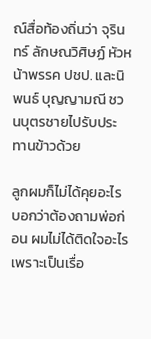ณ์สื่อท้องถิ่นว่า จุรินทร์ ลักษณวิศิษฏ์ หัวหน้าพรรค ปชป. และนิพนธ์ บุญญามณี ชวนบุตรชายไปรับประทานข้าวด้วย

ลูกผมก็ไม่ได้คุยอะไร บอกว่าต้องถามพ่อก่อน ผมไม่ได้ติดใจอะไร เพราะเป็นเรื่อ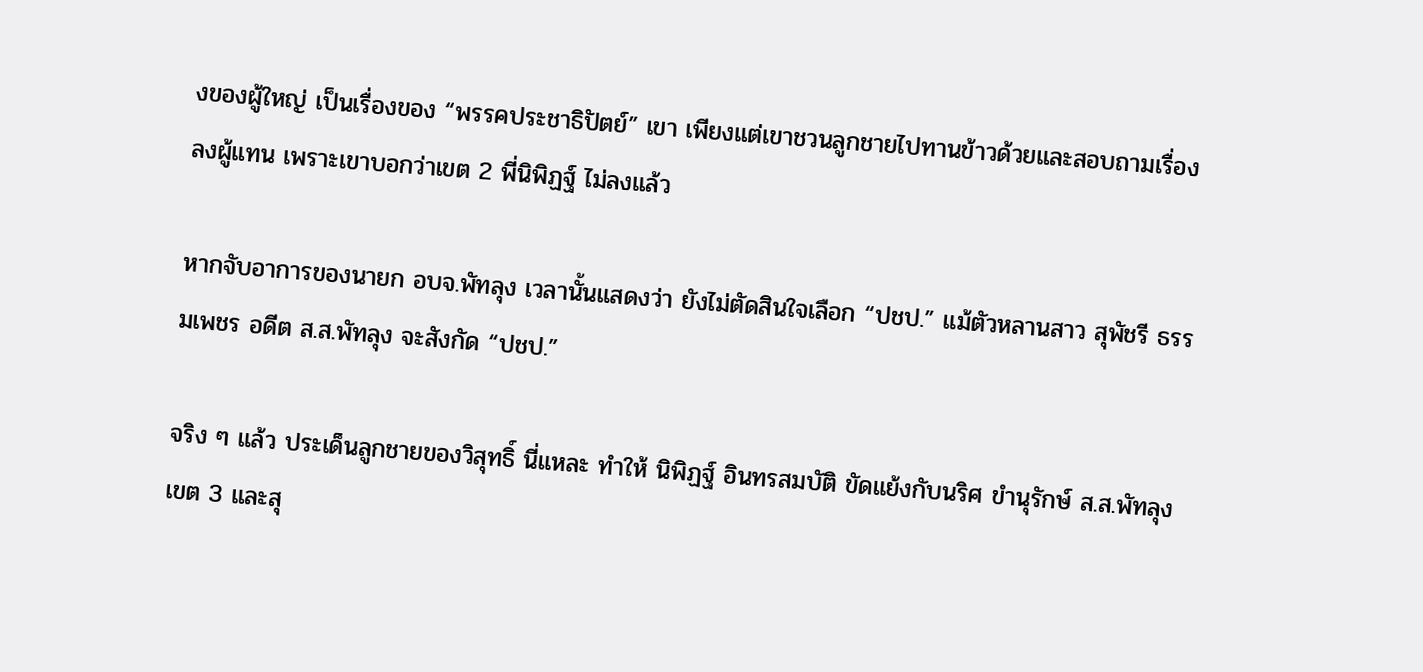งของผู้ใหญ่ เป็นเรื่องของ “พรรคประชาธิปัตย์” เขา เพียงแต่เขาชวนลูกชายไปทานข้าวด้วยและสอบถามเรื่องลงผู้แทน เพราะเขาบอกว่าเขต 2 พี่นิพิฏฐ์ ไม่ลงแล้ว

หากจับอาการของนายก อบจ.พัทลุง เวลานั้นแสดงว่า ยังไม่ตัดสินใจเลือก “ปชป.” แม้ตัวหลานสาว สุพัชรี ธรรมเพชร อดีต ส.ส.พัทลุง จะสังกัด “ปชป.”

จริง ๆ แล้ว ประเด็นลูกชายของวิสุทธิ์ นี่แหละ ทำให้ นิพิฏฐ์ อินทรสมบัติ ขัดแย้งกับนริศ ขำนุรักษ์ ส.ส.พัทลุง เขต 3 และสุ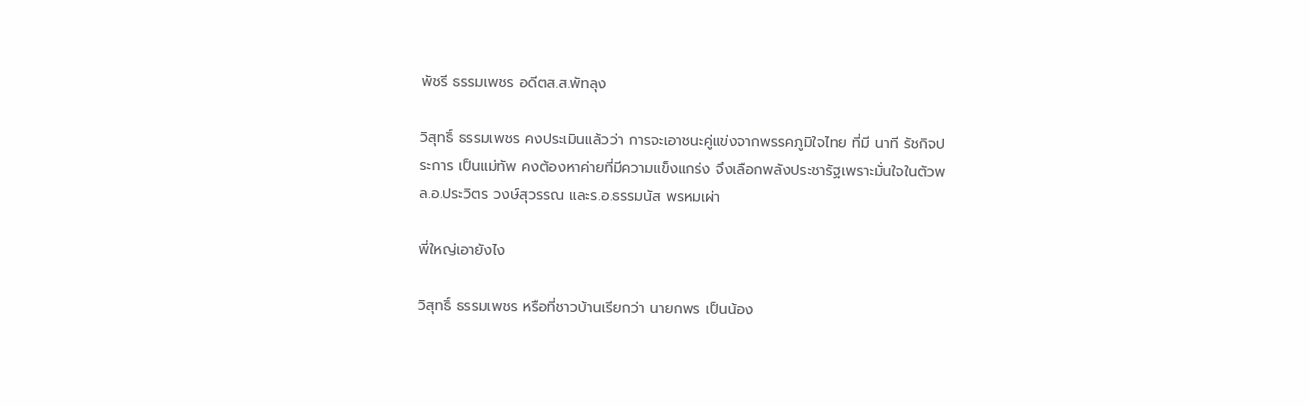พัชรี ธรรมเพชร อดีตส.ส.พัทลุง

วิสุทธิ์ ธรรมเพชร คงประเมินแล้วว่า การจะเอาชนะคู่แข่งจากพรรคภูมิใจไทย ที่มี นาที รัชกิจประการ เป็นแม่ทัพ คงต้องหาค่ายที่มีความแข็งแกร่ง จึงเลือกพลังประชารัฐเพราะมั่นใจในตัวพล.อ.ประวิตร วงษ์สุวรรณ และร.อ.ธรรมนัส พรหมเผ่า

พี่ใหญ่เอายังไง

วิสุทธิ์ ธรรมเพชร หรือที่ชาวบ้านเรียกว่า นายกพร เป็นน้อง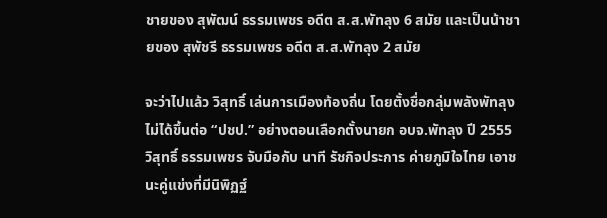ชายของ สุพัฒน์ ธรรมเพชร อดีต ส.ส.พัทลุง 6 สมัย และเป็นน้าชายของ สุพัชรี ธรรมเพชร อดีต ส.ส.พัทลุง 2 สมัย

จะว่าไปแล้ว วิสุทธิ์ เล่นการเมืองท้องถิ่น โดยตั้งชื่อกลุ่มพลังพัทลุง ไม่ได้ขึ้นต่อ “ปชป.” อย่างตอนเลือกตั้งนายก อบจ.พัทลุง ปี 2555 วิสุทธิ์ ธรรมเพชร จับมือกับ นาที รัชกิจประการ ค่ายภูมิใจไทย เอาชนะคู่แข่งที่มีนิพิฏฐ์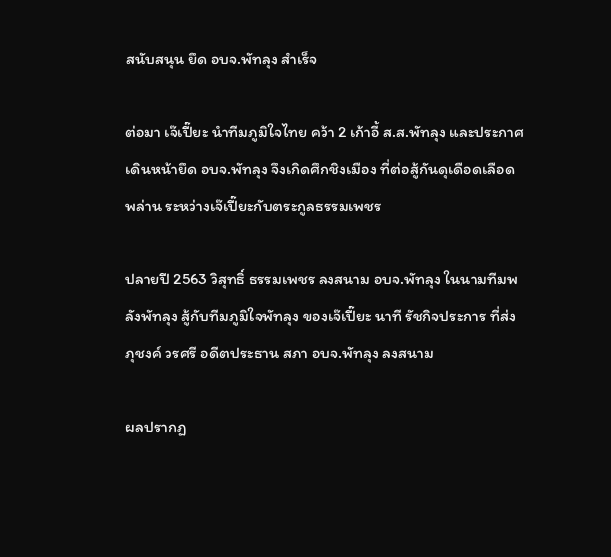สนับสนุน ยึด อบจ.พัทลุง สำเร็จ

ต่อมา เจ๊เปี๊ยะ นำทีมภูมิใจไทย คว้า 2 เก้าอี้ ส.ส.พัทลุง และประกาศเดินหน้ายึด อบจ.พัทลุง จึงเกิดศึกชิงเมือง ที่ต่อสู้กันดุเดือดเลือดพล่าน ระหว่างเจ๊เปี๊ยะกับตระกูลธรรมเพชร

ปลายปี 2563 วิสุทธิ์ ธรรมเพชร ลงสนาม อบจ.พัทลุง ในนามทีมพลังพัทลุง สู้กับทีมภูมิใจพัทลุง ของเจ๊เปี๊ยะ นาที รัชกิจประการ ที่ส่ง ภุชงค์ วรศรี อดีตประธาน สภา อบจ.พัทลุง ลงสนาม

ผลปรากฏ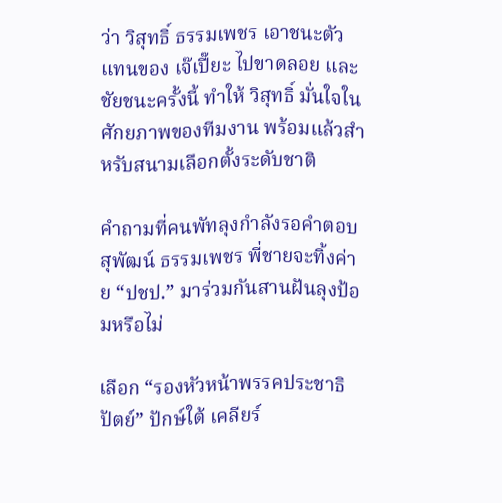ว่า วิสุทธิ์ ธรรมเพชร เอาชนะตัวแทนของ เจ๊เปี๊ยะ ไปขาดลอย และชัยชนะครั้งนี้ ทำให้ วิสุทธิ์ มั่นใจในศักยภาพของทีมงาน พร้อมแล้วสำหรับสนามเลือกตั้งระดับชาติ

คำถามที่คนพัทลุงกำลังรอคำตอบ สุพัฒน์ ธรรมเพชร พี่ชายจะทิ้งค่าย “ปชป.” มาร่วมกันสานฝันลุงป้อมหรือไม่

เลือก “รองหัวหน้าพรรคประชาธิปัตย์” ปักษ์ใต้ เคลียร์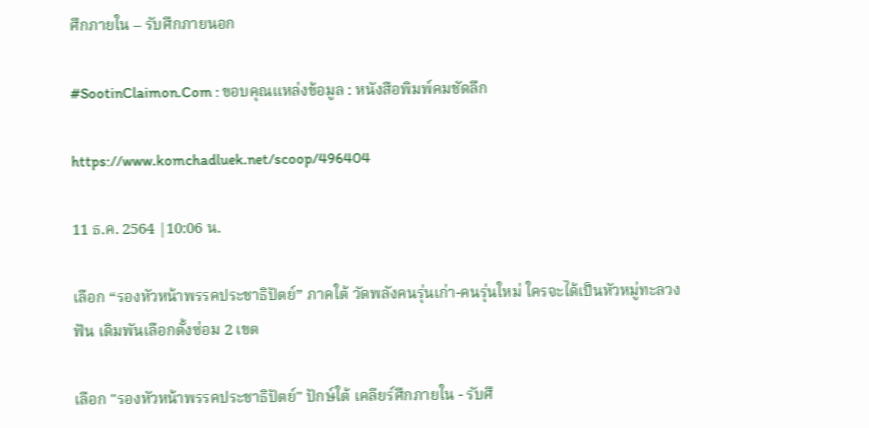ศึกภายใน – รับศึกภายนอก

#SootinClaimon.Com : ขอบคุณแหล่งข้อมูล : หนังสือพิมพ์คมชัดลึก

https://www.komchadluek.net/scoop/496404

11 ธ.ค. 2564 |10:06 น.

เลือก “รองหัวหน้าพรรคประชาธิปัตย์” ภาคใต้ วัดพลังคนรุ่นเก่า-คนรุ่นใหม่ ใครจะได้เป็นหัวหมู่ทะลวงฟัน เดิมพันเลือกตั้งซ่อม 2 เขต

เลือก "รองหัวหน้าพรรคประชาธิปัตย์" ปักษ์ใต้ เคลียร์ศึกภายใน - รับศึ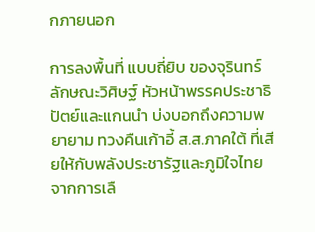กภายนอก

การลงพื้นที่ แบบถี่ยิบ ของจุรินทร์ ลักษณะวิศิษฐ์ หัวหน้าพรรคประชาธิปัตย์และแกนนำ บ่งบอกถึงความพยายาม ทวงคืนเก้าอี้ ส.ส.ภาคใต้ ที่เสียให้กับพลังประชารัฐและภูมิใจไทย จากการเลื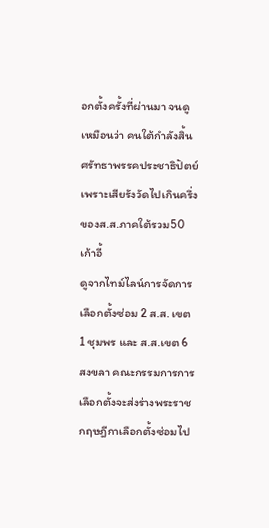อกตั้งครั้งที่ผ่านมา จนดูเหมือนว่า คนใต้กำลังสิ้นศรัทธาพรรคประชาธิปัตย์  เพราะเสียรังวัดไปเกินครึ่งของส.ส.ภาคใต้รวม50 เก้าอี้
ดูจากไทม์ไลน์การจัดการเลือกตั้งซ่อม 2 ส.ส. เขต1 ชุมพร และ ส.ส.เขต 6 สงขลา คณะกรรมการการเลือกตั้งจะส่งร่างพระราชกฤษฎีกาเลือกตั้งซ่อมไป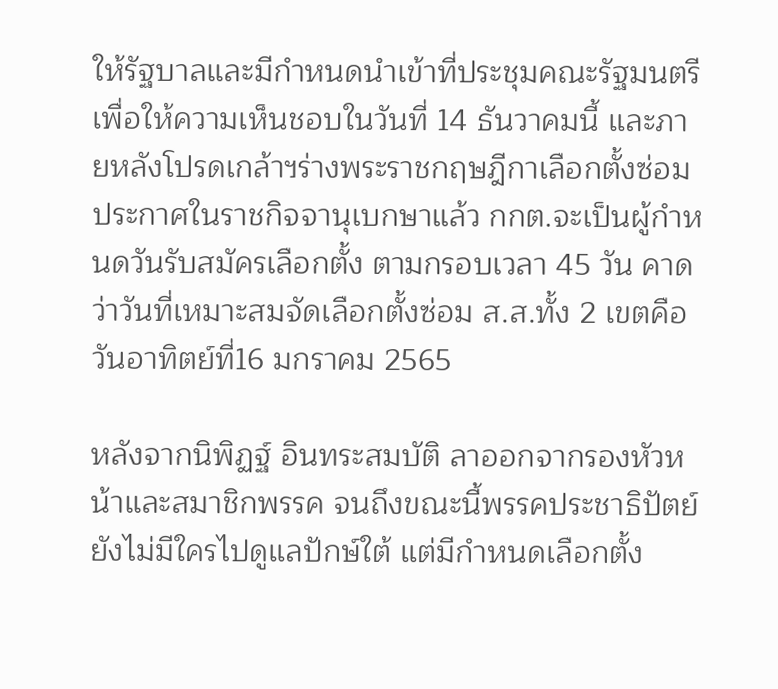ให้รัฐบาลและมีกำหนดนำเข้าที่ประชุมคณะรัฐมนตรี เพื่อให้ความเห็นชอบในวันที่ 14 ธันวาคมนี้ และภายหลังโปรดเกล้าฯร่างพระราชกฤษฎีกาเลือกตั้งซ่อมประกาศในราชกิจจานุเบกษาแล้ว กกต.จะเป็นผู้กำหนดวันรับสมัครเลือกตั้ง ตามกรอบเวลา 45 วัน คาดว่าวันที่เหมาะสมจัดเลือกตั้งซ่อม ส.ส.ทั้ง 2 เขตคือ วันอาทิตย์ที่16 มกราคม 2565

หลังจากนิพิฏฐ์ อินทระสมบัติ ลาออกจากรองหัวหน้าและสมาชิกพรรค จนถึงขณะนี้พรรคประชาธิปัตย์ยังไม่มีใครไปดูแลปักษ์ใต้ แต่มีกำหนดเลือกตั้ง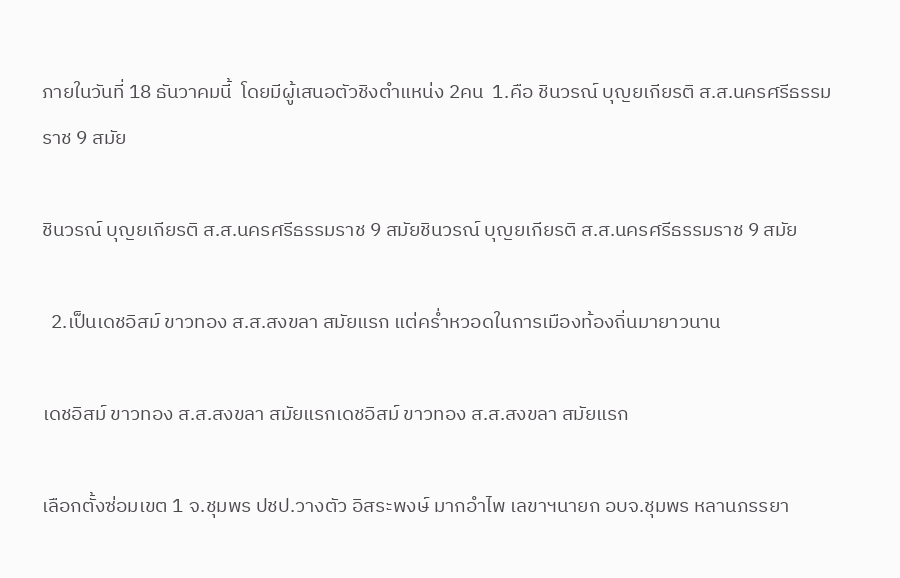ภายในวันที่ 18 ธันวาคมนี้  โดยมีผู้เสนอตัวชิงตำแหน่ง 2คน  1.คือ ชินวรณ์ บุญยเกียรติ ส.ส.นครศรีธรรมราช 9 สมัย

ชินวรณ์ บุญยเกียรติ ส.ส.นครศรีธรรมราช 9 สมัยชินวรณ์ บุญยเกียรติ ส.ส.นครศรีธรรมราช 9 สมัย

  2.เป็นเดชอิสม์ ขาวทอง ส.ส.สงขลา สมัยแรก แต่คร่ำหวอดในการเมืองท้องถิ่นมายาวนาน

เดชอิสม์ ขาวทอง ส.ส.สงขลา สมัยแรกเดชอิสม์ ขาวทอง ส.ส.สงขลา สมัยแรก

เลือกตั้งซ่อมเขต 1 จ.ชุมพร ปชป.วางตัว อิสระพงษ์ มากอำไพ เลขาฯนายก อบจ.ชุมพร หลานภรรยา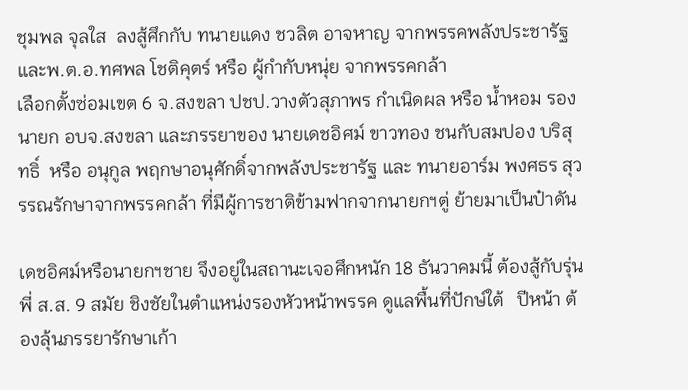ชุมพล จุลใส  ลงสู้ศึกกับ ทนายแดง ชวลิต อาจหาญ จากพรรคพลังประชารัฐและพ.ต.อ.ทศพล โชติคุตร์ หรือ ผู้กำกับหนุ่ย จากพรรคกล้า
เลือกตั้งซ่อมเขต 6 จ.สงขลา ปชป.วางตัวสุภาพร กำเนิดผล หรือ น้ำหอม รองนายก อบจ.สงขลา และภรรยาของ นายเดชอิศม์ ขาวทอง ชนกับสมปอง บริสุทธิ์  หรือ อนุกูล พฤกษาอนุศักดิ์จากพลังประชารัฐ และ ทนายอาร์ม พงศธร สุวรรณรักษาจากพรรคกล้า ที่มีผู้การชาติข้ามฟากจากนายกฯตู่ ย้ายมาเป็นป๋าดัน

เดชอิศม์หรือนายกฯชาย จึงอยู่ในสถานะเจอศึกหนัก 18 ธันวาคมนี้ ต้องสู้กับรุ่นพี่ ส.ส. 9 สมัย ชิงชัยในตำแหน่งรองหัวหน้าพรรค ดูแลพื้นที่ปักษ์ใต้   ปีหน้า ต้องลุ้นภรรยารักษาเก้า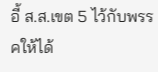อี้ ส.ส.เขต 5 ไว้กับพรรคให้ได้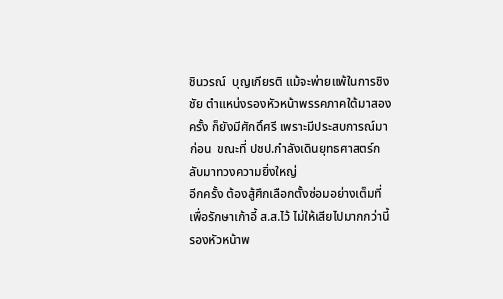ชินวรณ์  บุญเกียรติ แม้จะพ่ายแพ้ในการชิงชัย ตำแหน่งรองหัวหน้าพรรคภาคใต้มาสองครั้ง ก็ยังมีศักดิ์ศรี เพราะมีประสบการณ์มาก่อน  ขณะที่ ปชป.กำลังเดินยุทธศาสตร์กลับมาทวงความยิ่งใหญ่
อีกครั้ง ต้องสู้ศึกเลือกตั้งซ่อมอย่างเต็มที่ เพื่อรักษาเก้าอี้ ส.ส.ไว้ ไม่ให้เสียไปมากกว่านี้ รองหัวหน้าพ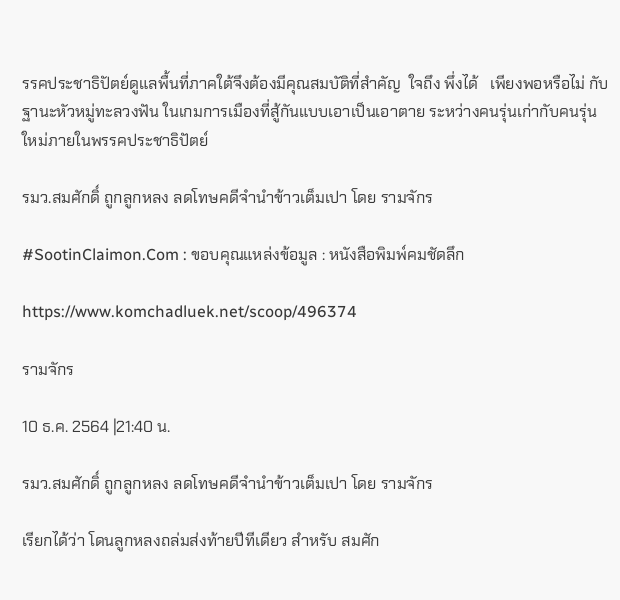รรคประชาธิปัตย์ดูแลพื้นที่ภาคใต้จึงต้องมีคุณสมบัติที่สำคัญ  ใจถึง พึ่งได้   เพียงพอหรือไม่ กับฐานะหัวหมู่ทะลวงฟัน ในเกมการเมืองที่สู้กันแบบเอาเป็นเอาตาย ระหว่างคนรุ่นเก่ากับคนรุ่นใหม่ภายในพรรคประชาธิปัตย์

รมว.สมศักดิ์ ถูกลูกหลง ลดโทษคดีจำนำข้าวเต็มเปา โดย รามจักร

#SootinClaimon.Com : ขอบคุณแหล่งข้อมูล : หนังสือพิมพ์คมชัดลึก

https://www.komchadluek.net/scoop/496374

รามจักร

10 ธ.ค. 2564 |21:40 น.

รมว.สมศักดิ์ ถูกลูกหลง ลดโทษคดีจำนำข้าวเต็มเปา โดย รามจักร

เรียกได้ว่า โดนลูกหลงถล่มส่งท้ายปีทีเดียว สำหรับ สมศัก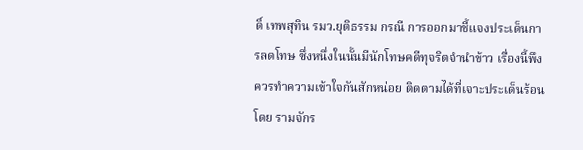ดิ์ เทพสุทิน รมว.ยุติธรรม กรณี การออกมาชี้แจงประเด็นการลดโทษ ซึ่งหนึ่งในนั้นมีนักโทษคดีทุจริตจำนำข้าว เรื่องนี้พึงควรทำความเข้าใจกันสักหน่อย ติดตามได้ที่เจาะประเด็นร้อน โดย รามจักร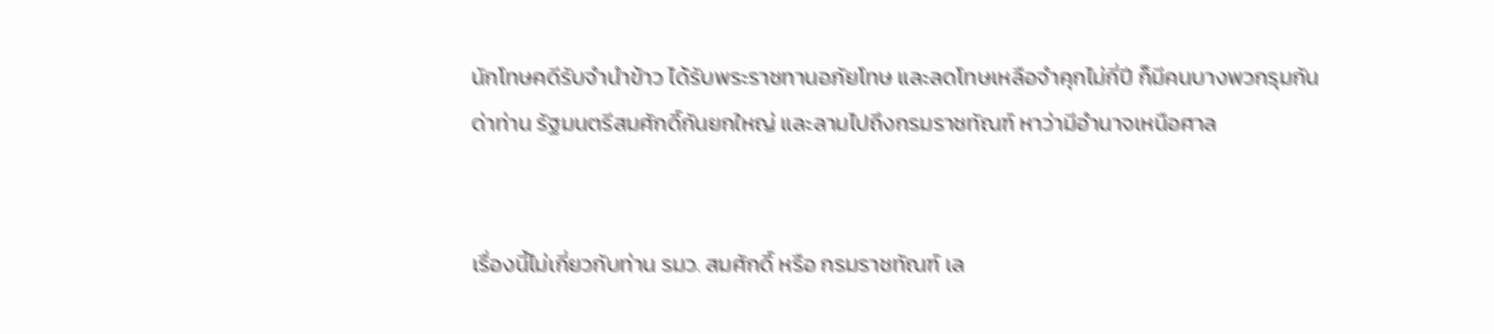นักโทษคดีรับจำนำข้าว ได้รับพระราชทานอภัยโทษ และลดโทษเหลือจำคุกไม่กี่ปี ก็มีคนบางพวกรุมกันด่าท่าน รัฐมนตรีสมศักดิ์กันยกใหญ่ และลามไปถึงกรมราชทัณฑ์ หาว่ามีอำนาจเหนือศาล


เรื่องนี้ไม่เกี่ยวกับท่าน รมว. สมศักดิ์ หรือ กรมราชทัณฑ์ เล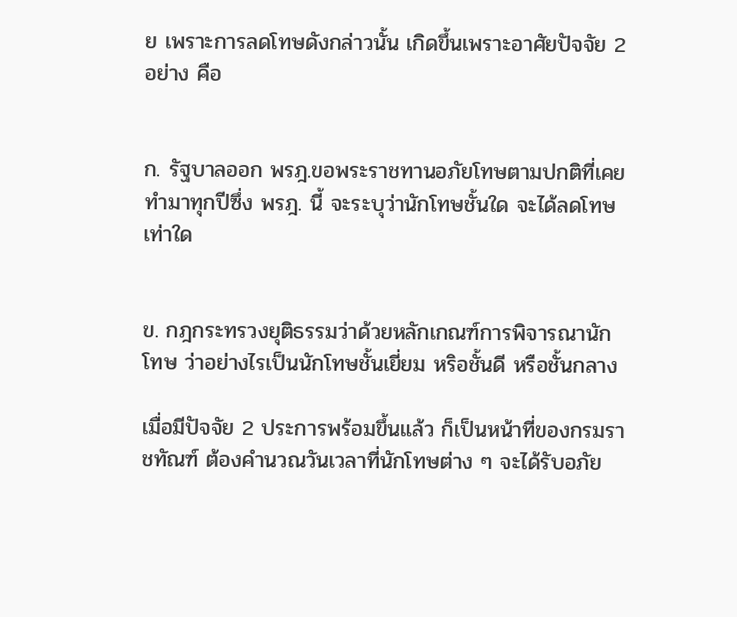ย เพราะการลดโทษดังกล่าวนั้น เกิดขึ้นเพราะอาศัยปัจจัย 2 อย่าง คือ


ก. รัฐบาลออก พรฎ.ขอพระราชทานอภัยโทษตามปกติที่เคยทำมาทุกปีซึ่ง พรฎ. นี้ จะระบุว่านักโทษชั้นใด จะได้ลดโทษเท่าใด


ข. กฎกระทรวงยุติธรรมว่าด้วยหลักเกณฑ์การพิจารณานักโทษ ว่าอย่างไรเป็นนักโทษชั้นเยี่ยม หริอชั้นดี หรือชั้นกลาง

เมื่อมีปัจจัย 2 ประการพร้อมขึ้นแล้ว ก็เป็นหน้าที่ของกรมราชทัณฑ์ ต้องคำนวณวันเวลาที่นักโทษต่าง ๆ จะได้รับอภัย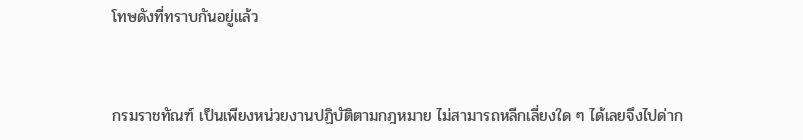โทษดังที่ทราบกันอยู่แล้ว


กรมราชทัณฑ์ เป็นเพียงหน่วยงานปฏิบัติตามกฎหมาย ไม่สามารถหลีกเลี่ยงใด ๆ ได้เลยจึงไปด่าก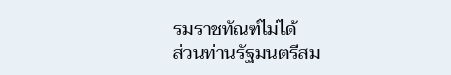รมราชทัณฑ์ไม่ได้
ส่วนท่านรัฐมนตรีสม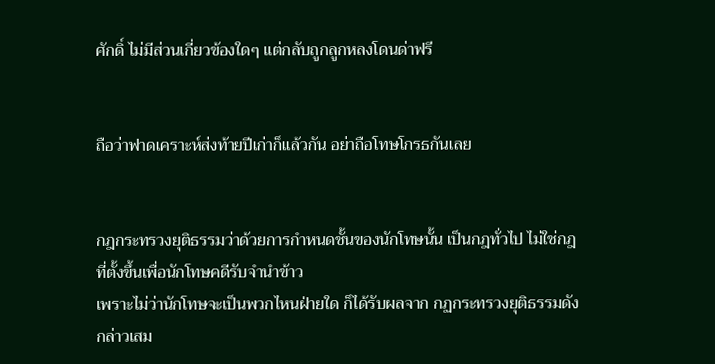ศักดิ์ ไม่มีส่วนเกี่ยวข้องใดๆ แต่กลับถูกลูกหลงโดนด่าฟรี


ถือว่าฟาดเคราะห์ส่งท้ายปีเก่าก็แล้วกัน อย่าถือโทษโกรธกันเลย


กฎกระทรวงยุติธรรมว่าด้วยการกำหนดชั้นของนักโทษนั้น เป็นกฎทั่วไป ไม่ใช่กฎที่ตั้งขึ้นเพื่อนักโทษคดีรับจำนำข้าว
เพราะไม่ว่านักโทษจะเป็นพวกไหนฝ่ายใด ก็ได้รับผลจาก กฏกระทรวงยุติธรรมดังกล่าวเสม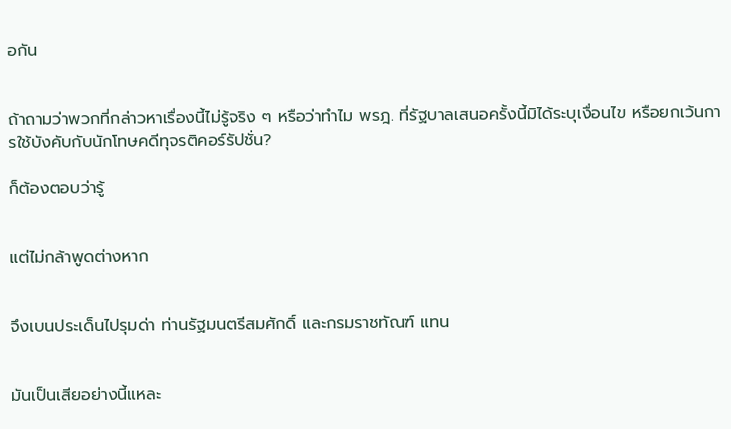อกัน


ถ้าถามว่าพวกที่กล่าวหาเรื่องนี้ไม่รู้จริง ๆ หรือว่าทำไม พรฎ. ที่รัฐบาลเสนอครั้งนี้มิได้ระบุเงื่อนไข หรือยกเว้นการใช้บังคับกับนักโทษคดีทุจรติคอร์รัปชั่น?

ก็ต้องตอบว่ารู้


แต่ไม่กล้าพูดต่างหาก


จึงเบนประเด็นไปรุมด่า ท่านรัฐมนตรีสมศักดิ์ และกรมราชทัณฑ์ แทน


มันเป็นเสียอย่างนี้แหละ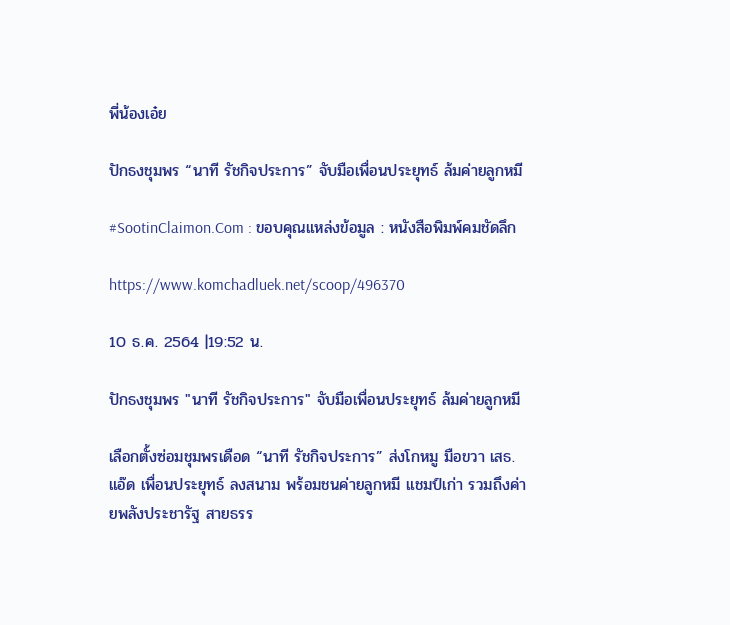พี่น้องเอ๋ย

ปักธงชุมพร “นาที รัชกิจประการ” จับมือเพื่อนประยุทธ์ ล้มค่ายลูกหมี

#SootinClaimon.Com : ขอบคุณแหล่งข้อมูล : หนังสือพิมพ์คมชัดลึก

https://www.komchadluek.net/scoop/496370

10 ธ.ค. 2564 |19:52 น.

ปักธงชุมพร "นาที รัชกิจประการ" จับมือเพื่อนประยุทธ์ ล้มค่ายลูกหมี

เลือกตั้งซ่อมชุมพรเดือด “นาที รัชกิจประการ” ส่งโกหมู มือขวา เสธ.แอ๊ด เพื่อนประยุทธ์ ลงสนาม พร้อมชนค่ายลูกหมี แชมป์เก่า รวมถึงค่ายพลังประชารัฐ สายธรร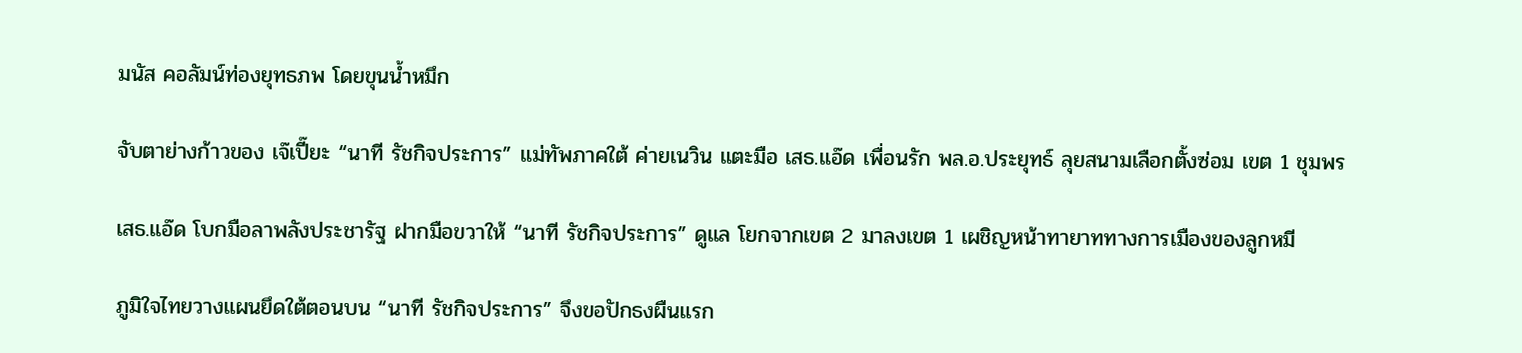มนัส คอลัมน์ท่องยุทธภพ โดยขุนน้ำหมึก

จับตาย่างก้าวของ เจ๊เปี๊ยะ “นาที รัชกิจประการ” แม่ทัพภาคใต้ ค่ายเนวิน แตะมือ เสธ.แอ๊ด เพื่อนรัก พล.อ.ประยุทธ์ ลุยสนามเลือกตั้งซ่อม เขต 1 ชุมพร

เสธ.แอ๊ด โบกมือลาพลังประชารัฐ ฝากมือขวาให้ “นาที รัชกิจประการ” ดูแล โยกจากเขต 2 มาลงเขต 1 เผชิญหน้าทายาททางการเมืองของลูกหมี

ภูมิใจไทยวางแผนยึดใต้ตอนบน “นาที รัชกิจประการ” จึงขอปักธงผืนแรก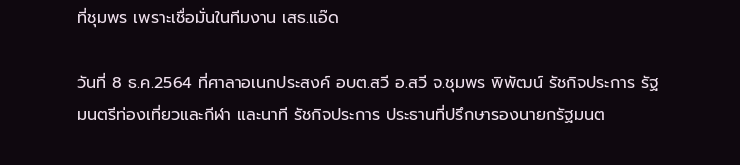ที่ชุมพร เพราะเชื่อมั่นในทีมงาน เสธ.แอ๊ด

วันที่ 8 ธ.ค.2564 ที่ศาลาอเนกประสงค์ อบต.สวี อ.สวี จ.ชุมพร พิพัฒน์ รัชกิจประการ รัฐมนตรีท่องเที่ยวและกีฬา และนาที รัชกิจประการ ประธานที่ปรึกษารองนายกรัฐมนต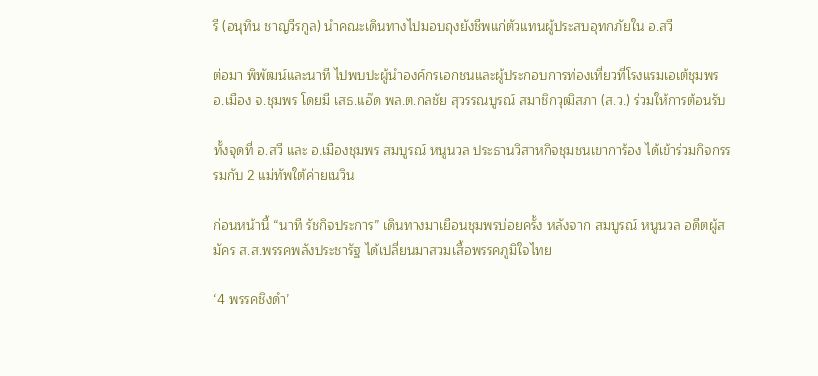รี (อนุทิน ชาญวีรกูล) นำคณะเดินทางไปมอบถุงยังชีพแก่ตัวแทนผู้ประสบอุทกภัยใน อ.สวี

ต่อมา พิพัฒน์และนาที ไปพบปะผู้นำองค์กรเอกชนและผู้ประกอบการท่องเที่ยวที่โรงแรมเอเต้ชุมพร อ.เมือง จ.ชุมพร โดยมี เสธ.แอ๊ด พล.ต.กลชัย สุวรรณบูรณ์ สมาชิกวุฒิสภา (ส.ว.) ร่วมให้การต้อนรับ

ทั้งจุดที่ อ.สวี และ อ.เมืองชุมพร สมบูรณ์ หนูนวล ประธานวิสาหกิจชุมชนเขาการ้อง ได้เข้าร่วมกิจกรรรมกับ 2 แม่ทัพใต้ค่ายเนวิน

ก่อนหน้านี้ “นาที รัชกิจประการ” เดินทางมาเยือนชุมพรบ่อยครั้ง หลังจาก สมบูรณ์ หนูนวล อดีตผู้สมัคร ส.ส.พรรคพลังประชารัฐ ได้เปลี่ยนมาสวมเสื้อพรรคภูมิใจไทย

‘4 พรรคชิงดำ’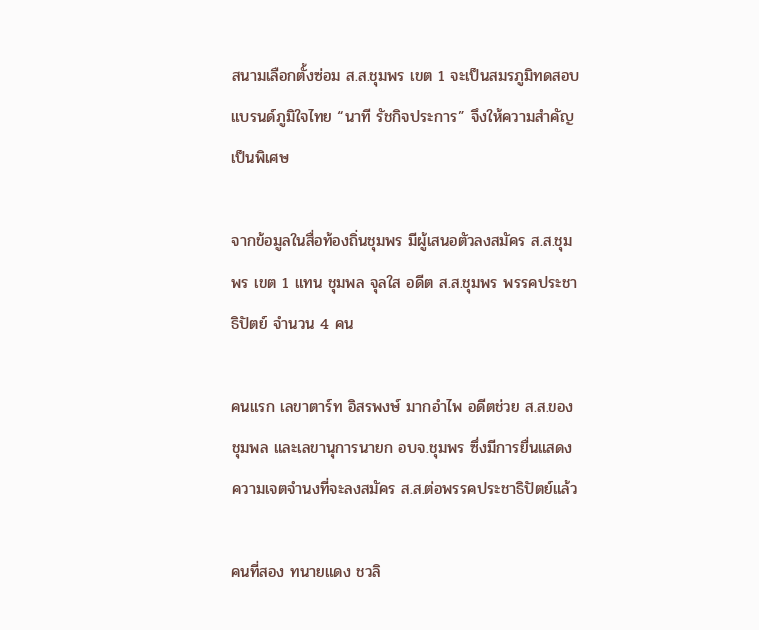สนามเลือกตั้งซ่อม ส.ส.ชุมพร เขต 1 จะเป็นสมรภูมิทดสอบแบรนด์ภูมิใจไทย “นาที รัชกิจประการ” จึงให้ความสำคัญเป็นพิเศษ

จากข้อมูลในสื่อท้องถิ่นชุมพร มีผู้เสนอตัวลงสมัคร ส.ส.ชุมพร เขต 1 แทน ชุมพล จุลใส อดีต ส.ส.ชุมพร พรรคประชาธิปัตย์ จำนวน 4 คน

คนแรก เลขาตาร์ท อิสรพงษ์ มากอำไพ อดีตช่วย ส.ส.ของชุมพล และเลขานุการนายก อบจ.ชุมพร ซึ่งมีการยื่นแสดงความเจตจำนงที่จะลงสมัคร ส.ส.ต่อพรรคประชาธิปัตย์แล้ว

คนที่สอง ทนายแดง ชวลิ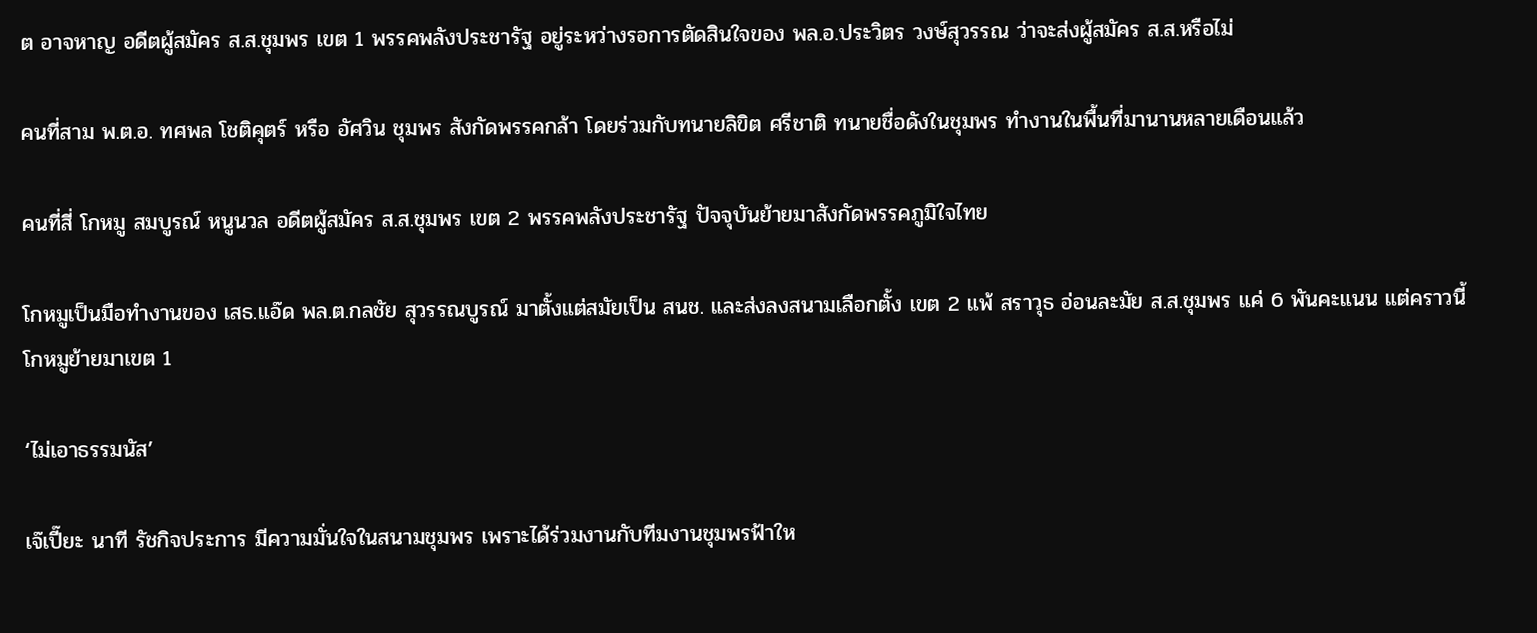ต อาจหาญ อดีตผู้สมัคร ส.ส.ชุมพร เขต 1 พรรคพลังประชารัฐ อยู่ระหว่างรอการตัดสินใจของ พล.อ.ประวิตร วงษ์สุวรรณ ว่าจะส่งผู้สมัคร ส.ส.หรือไม่

คนที่สาม พ.ต.อ. ทศพล โชติคุตร์ หรือ อัศวิน ชุมพร สังกัดพรรคกล้า โดยร่วมกับทนายลิขิต ศรีชาติ ทนายชื่อดังในชุมพร ทำงานในพื้นที่มานานหลายเดือนแล้ว

คนที่สี่ โกหมู สมบูรณ์ หนูนวล อดีตผู้สมัคร ส.ส.ชุมพร เขต 2 พรรคพลังประชารัฐ ปัจจุบันย้ายมาสังกัดพรรคภูมิใจไทย

โกหมูเป็นมือทำงานของ เสธ.แอ๊ด พล.ต.กลชัย สุวรรณบูรณ์ มาตั้งแต่สมัยเป็น สนช. และส่งลงสนามเลือกตั้ง เขต 2 แพ้ สราวุธ อ่อนละมัย ส.ส.ชุมพร แค่ 6 พันคะแนน แต่คราวนี้ โกหมูย้ายมาเขต 1

‘ไม่เอาธรรมนัส’

เจ๊เปี๊ยะ นาที รัชกิจประการ มีความมั่นใจในสนามชุมพร เพราะได้ร่วมงานกับทีมงานชุมพรฟ้าให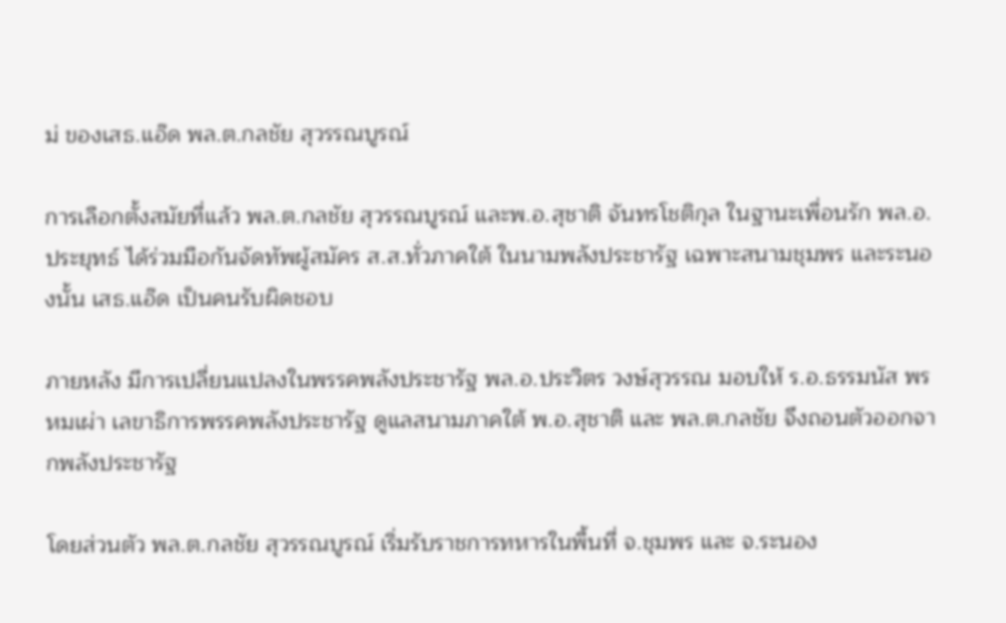ม่ ของเสธ.แอ๊ด พล.ต.กลชัย สุวรรณบูรณ์

การเลือกตั้งสมัยที่แล้ว พล.ต.กลชัย สุวรรณบูรณ์ และพ.อ.สุชาติ จันทรโชติกุล ในฐานะเพื่อนรัก พล.อ.ประยุทธ์ ได้ร่วมมือกันจัดทัพผู้สมัคร ส.ส.ทั่วภาคใต้ ในนามพลังประชารัฐ เฉพาะสนามชุมพร และระนองนั้น เสธ.แอ๊ด เป็นคนรับผิดชอบ

ภายหลัง มีการเปลี่ยนแปลงในพรรคพลังประชารัฐ พล.อ.ประวิตร วงษ์สุวรรณ มอบให้ ร.อ.ธรรมนัส พรหมเผ่า เลขาธิการพรรคพลังประชารัฐ ดูแลสนามภาคใต้ พ.อ.สุชาติ และ พล.ต.กลชัย จึงถอนตัวออกจากพลังประชารัฐ

โดยส่วนตัว พล.ต.กลชัย สุวรรณบูรณ์ เริ่มรับราชการทหารในพื้นที่ จ.ชุมพร และ จ.ระนอง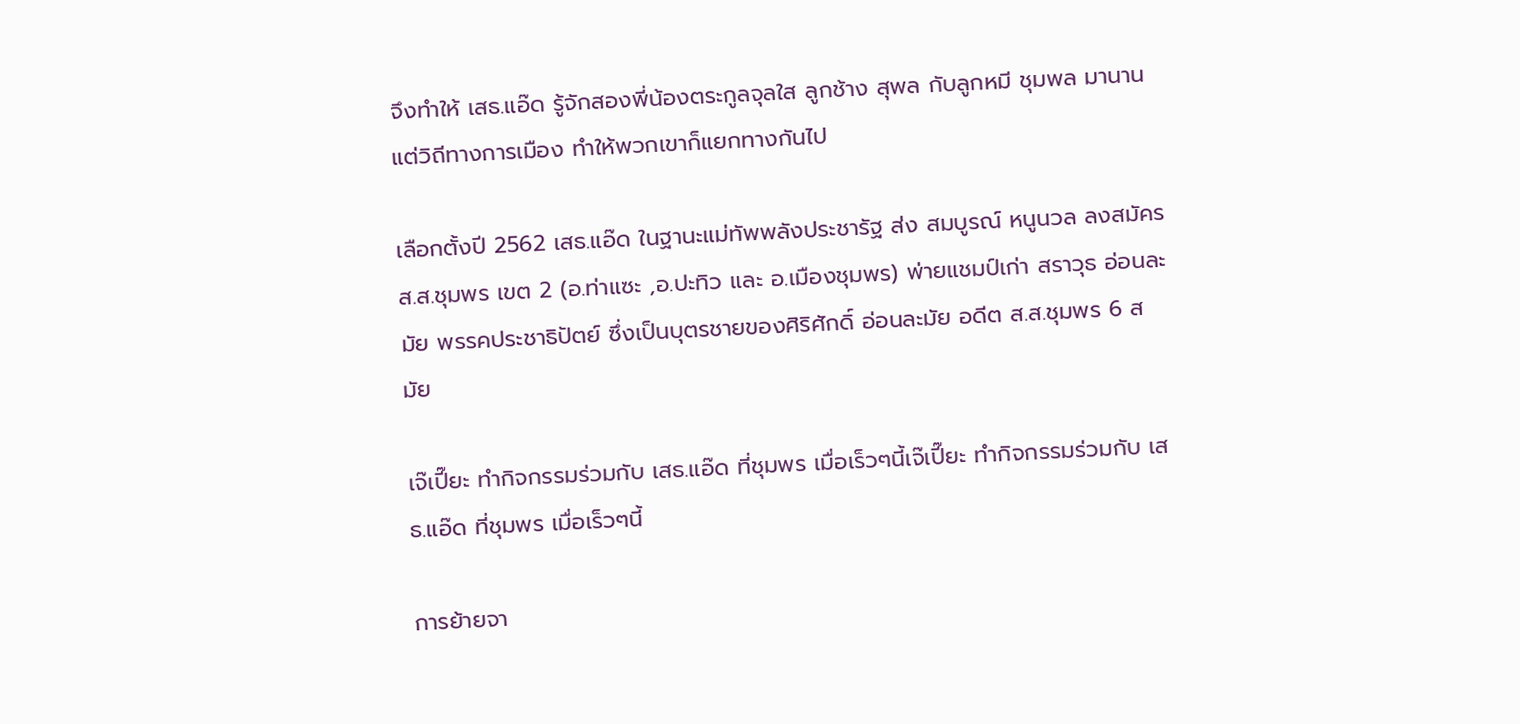จึงทำให้ เสธ.แอ๊ด รู้จักสองพี่น้องตระกูลจุลใส ลูกช้าง สุพล กับลูกหมี ชุมพล มานาน แต่วิถีทางการเมือง ทำให้พวกเขาก็แยกทางกันไป

เลือกตั้งปี 2562 เสธ.แอ๊ด ในฐานะแม่ทัพพลังประชารัฐ ส่ง สมบูรณ์ หนูนวล ลงสมัคร ส.ส.ชุมพร เขต 2 (อ.ท่าแซะ ,อ.ปะทิว และ อ.เมืองชุมพร) พ่ายแชมป์เก่า สราวุธ อ่อนละมัย พรรคประชาธิปัตย์ ซึ่งเป็นบุตรชายของศิริศักดิ์ อ่อนละมัย อดีต ส.ส.ชุมพร 6 สมัย

เจ๊เปี๊ยะ ทำกิจกรรมร่วมกับ เสธ.แอ๊ด ที่ชุมพร เมื่อเร็วๆนี้เจ๊เปี๊ยะ ทำกิจกรรมร่วมกับ เสธ.แอ๊ด ที่ชุมพร เมื่อเร็วๆนี้

การย้ายจา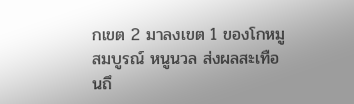กเขต 2 มาลงเขต 1 ของโกหมู สมบูรณ์ หนูนวล ส่งผลสะเทือนถึ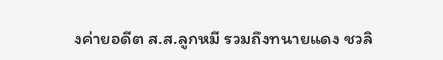งค่ายอดีต ส.ส.ลูกหมี รวมถึงทนายแดง ชวลิ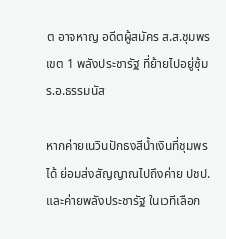ต อาจหาญ อดีตผู้สมัคร ส.ส.ชุมพร เขต 1 พลังประชารัฐ ที่ย้ายไปอยู่ซุ้ม ร.อ.ธรรมนัส

หากค่ายเนวินปักธงสีน้ำเงินที่ชุมพรได้ ย่อมส่งสัญญาณไปถึงค่าย ปชป. และค่ายพลังประชารัฐ ในเวทีเลือก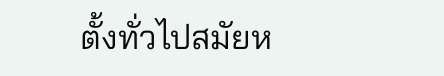ตั้งทั่วไปสมัยห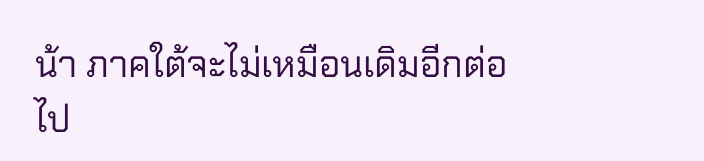น้า ภาคใต้จะไม่เหมือนเดิมอีกต่อไป